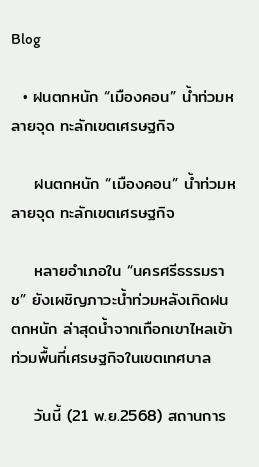Blog

  • ฝนตกหนัก “เมืองคอน” น้ำท่วมหลายจุด ทะลักเขตเศรษฐกิจ

    ฝนตกหนัก “เมืองคอน” น้ำท่วมหลายจุด ทะลักเขตเศรษฐกิจ

    หลายอำเภอใน “นครศรีธรรมราช” ยังเผชิญภาวะน้ำท่วมหลังเกิดฝนตกหนัก ล่าสุดน้ำจากเทือกเขาไหลเข้าท่วมพื้นที่เศรษฐกิจในเขตเทศบาล

    วันนี้ (21 พ.ย.2568) สถานการ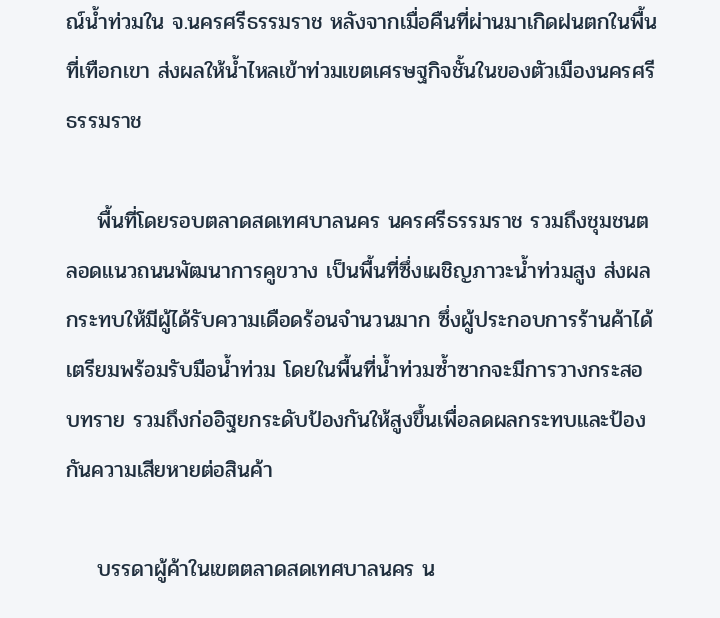ณ์น้ำท่วมใน จ.นครศรีธรรมราช หลังจากเมื่อคืนที่ผ่านมาเกิดฝนตกในพื้นที่เทือกเขา ส่งผลให้น้ำไหลเข้าท่วมเขตเศรษฐกิจชั้นในของตัวเมืองนครศรีธรรมราช

    พื้นที่โดยรอบตลาดสดเทศบาลนคร นครศรีธรรมราช รวมถึงชุมชนตลอดแนวถนนพัฒนาการคูขวาง เป็นพื้นที่ซึ่งเผชิญภาวะน้ำท่วมสูง ส่งผลกระทบให้มีผู้ได้รับความเดือดร้อนจำนวนมาก ซึ่งผู้ประกอบการร้านค้าได้เตรียมพร้อมรับมือน้ำท่วม โดยในพื้นที่น้ำท่วมซ้ำซากจะมีการวางกระสอบทราย รวมถึงก่ออิฐยกระดับป้องกันให้สูงขึ้นเพื่อลดผลกระทบและป้องกันความเสียหายต่อสินค้า

    บรรดาผู้ค้าในเขตตลาดสดเทศบาลนคร น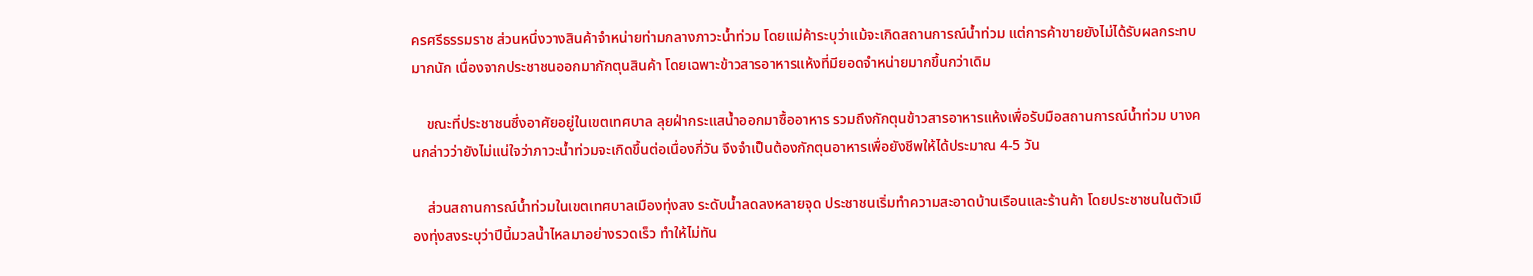ครศรีธรรมราช ส่วนหนึ่งวางสินค้าจำหน่ายท่ามกลางภาวะน้ำท่วม โดยแม่ค้าระบุว่าแม้จะเกิดสถานการณ์น้ำท่วม แต่การค้าขายยังไม่ได้รับผลกระทบมากนัก เนื่องจากประชาชนออกมากักตุนสินค้า โดยเฉพาะข้าวสารอาหารแห้งที่มียอดจำหน่ายมากขึ้นกว่าเดิม

    ขณะที่ประชาชนซึ่งอาศัยอยู่ในเขตเทศบาล ลุยฝ่ากระแสน้ำออกมาซื้ออาหาร รวมถึงกักตุนข้าวสารอาหารแห้งเพื่อรับมือสถานการณ์น้ำท่วม บางคนกล่าวว่ายังไม่แน่ใจว่าภาวะน้ำท่วมจะเกิดขึ้นต่อเนื่องกี่วัน จึงจำเป็นต้องกักตุนอาหารเพื่อยังชีพให้ได้ประมาณ 4-5 วัน

    ส่วนสถานการณ์น้ำท่วมในเขตเทศบาลเมืองทุ่งสง ระดับน้ำลดลงหลายจุด ประชาชนเริ่มทำความสะอาดบ้านเรือนและร้านค้า โดยประชาชนในตัวเมืองทุ่งสงระบุว่าปีนี้มวลน้ำไหลมาอย่างรวดเร็ว ทำให้ไม่ทัน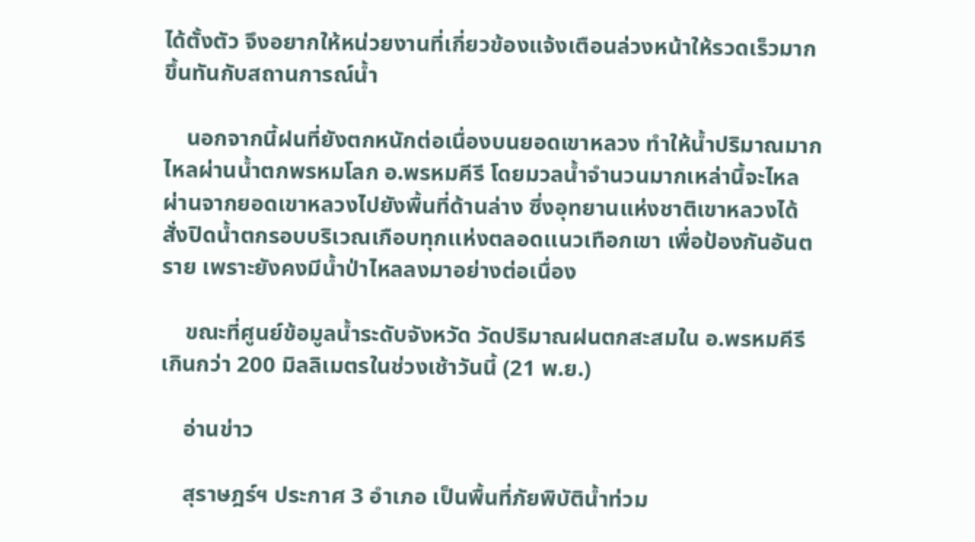ได้ตั้งตัว จึงอยากให้หน่วยงานที่เกี่ยวข้องแจ้งเตือนล่วงหน้าให้รวดเร็วมากขึ้นทันกับสถานการณ์น้ำ

    นอกจากนี้ฝนที่ยังตกหนักต่อเนื่องบนยอดเขาหลวง ทำให้น้ำปริมาณมากไหลผ่านน้ำตกพรหมโลก อ.พรหมคีรี โดยมวลน้ำจำนวนมากเหล่านึ้จะไหลผ่านจากยอดเขาหลวงไปยังพื้นที่ด้านล่าง ซึ่งอุทยานแห่งชาติเขาหลวงได้สั่งปิดน้ำตกรอบบริเวณเกือบทุกเเห่งตลอดเเนวเทือกเขา เพื่อป้องกันอันตราย เพราะยังคงมีน้ำป่าไหลลงมาอย่างต่อเนื่อง

    ขณะที่ศูนย์ข้อมูลน้ำระดับจังหวัด วัดปริมาณฝนตกสะสมใน อ.พรหมคีรี เกินกว่า 200 มิลลิเมตรในช่วงเช้าวันนี้ (21 พ.ย.)

    อ่านข่าว

    สุราษฎร์ฯ ประกาศ 3 อำเภอ เป็นพื้นที่ภัยพิบัติน้ำท่วม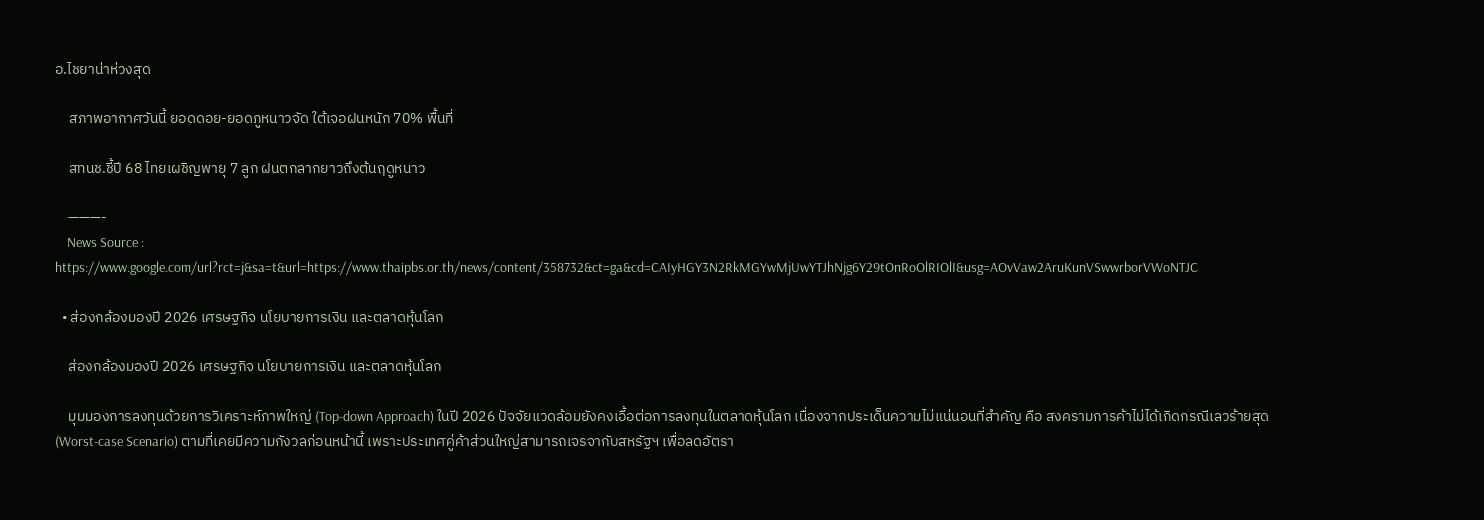อ.ไชยาน่าห่วงสุด

    สภาพอากาศวันนี้ ยอดดอย-ยอดภูหนาวจัด ใต้เจอฝนหนัก 70% พื้นที่

    สทนช.ชี้ปี 68 ไทยเผชิญพายุ 7 ลูก ฝนตกลากยาวถึงต้นฤดูหนาว

    ———-
    News Source : https://www.google.com/url?rct=j&sa=t&url=https://www.thaipbs.or.th/news/content/358732&ct=ga&cd=CAIyHGY3N2RkMGYwMjUwYTJhNjg6Y29tOnRoOlRIOlI&usg=AOvVaw2AruKunVSwwrborVWoNTJC

  • ส่องกล้องมองปี 2026 เศรษฐกิจ นโยบายการเงิน และตลาดหุ้นโลก

    ส่องกล้องมองปี 2026 เศรษฐกิจ นโยบายการเงิน และตลาดหุ้นโลก

    มุมมองการลงทุนด้วยการวิเคราะห์ภาพใหญ่ (Top-down Approach) ในปี 2026 ปัจจัยแวดล้อมยังคงเอื้อต่อการลงทุนในตลาดหุ้นโลก เนื่องจากประเด็นความไม่แน่นอนที่สำคัญ คือ สงครามการค้าไม่ได้เกิดกรณีเลวร้ายสุด (Worst-case Scenario) ตามที่เคยมีความกังวลก่อนหน้านี้ เพราะประเทศคู่ค้าส่วนใหญ่สามารถเจรจากับสหรัฐฯ เพื่อลดอัตรา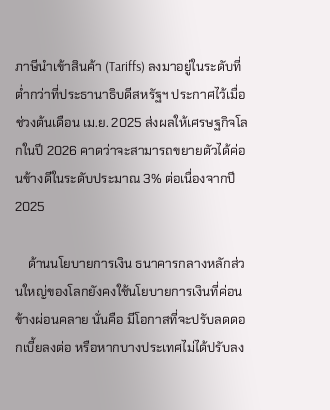ภาษีนำเข้าสินค้า (Tariffs) ลงมาอยู่ในระดับที่ต่ำกว่าที่ประธานาธิบดีสหรัฐฯ ประกาศไว้เมื่อช่วงต้นเดือน เม.ย. 2025 ส่งผลให้เศรษฐกิจโลกในปี 2026 คาดว่าจะสามารถขยายตัวได้ค่อนข้างดีในระดับประมาณ 3% ต่อเนื่องจากปี 2025

    ด้านนโยบายการเงิน ธนาคารกลางหลักส่วนใหญ่ของโลกยังคงใช้นโยบายการเงินที่ค่อนข้างผ่อนคลาย นั่นคือ มีโอกาสที่จะปรับลดดอกเบี้ยลงต่อ หรือหากบางประเทศไม่ได้ปรับลง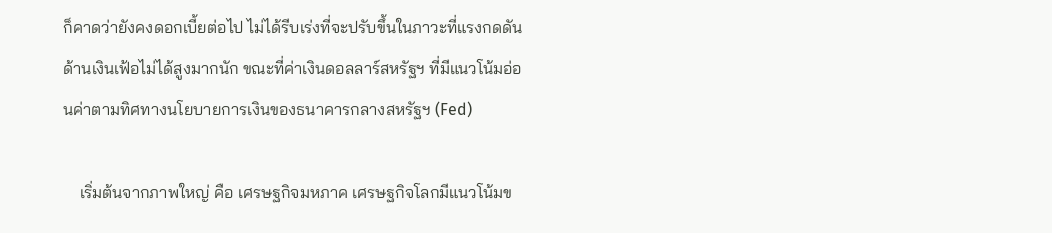ก็คาดว่ายังคงดอกเบี้ยต่อไป ไม่ได้รีบเร่งที่จะปรับขึ้นในภาวะที่แรงกดดันด้านเงินเฟ้อไม่ได้สูงมากนัก ขณะที่ค่าเงินดอลลาร์สหรัฐฯ ที่มีแนวโน้มอ่อนค่าตามทิศทางนโยบายการเงินของธนาคารกลางสหรัฐฯ (Fed)

    เริ่มต้นจากภาพใหญ่ คือ เศรษฐกิจมหภาค เศรษฐกิจโลกมีแนวโน้มข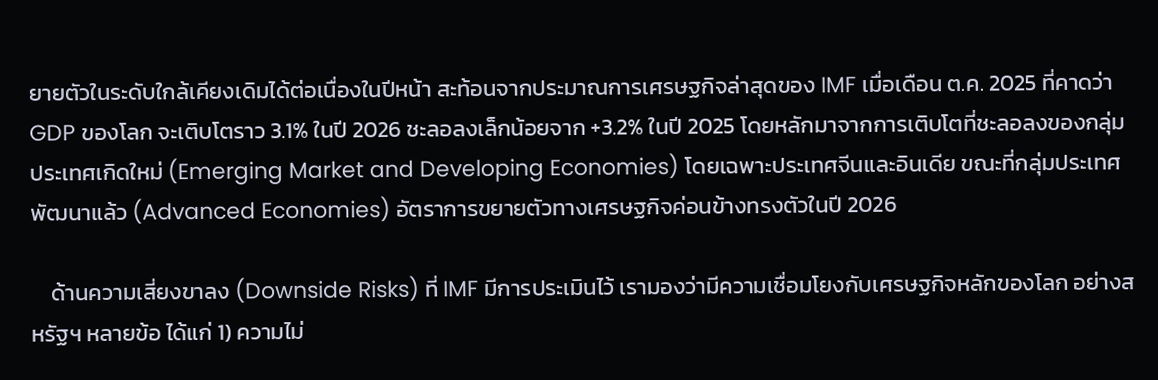ยายตัวในระดับใกล้เคียงเดิมได้ต่อเนื่องในปีหน้า สะท้อนจากประมาณการเศรษฐกิจล่าสุดของ IMF เมื่อเดือน ต.ค. 2025 ที่คาดว่า GDP ของโลก จะเติบโตราว 3.1% ในปี 2026 ชะลอลงเล็กน้อยจาก +3.2% ในปี 2025 โดยหลักมาจากการเติบโตที่ชะลอลงของกลุ่มประเทศเกิดใหม่ (Emerging Market and Developing Economies) โดยเฉพาะประเทศจีนและอินเดีย ขณะที่กลุ่มประเทศพัฒนาแล้ว (Advanced Economies) อัตราการขยายตัวทางเศรษฐกิจค่อนข้างทรงตัวในปี 2026

    ด้านความเสี่ยงขาลง (Downside Risks) ที่ IMF มีการประเมินไว้ เรามองว่ามีความเชื่อมโยงกับเศรษฐกิจหลักของโลก อย่างสหรัฐฯ หลายข้อ ได้แก่ 1) ความไม่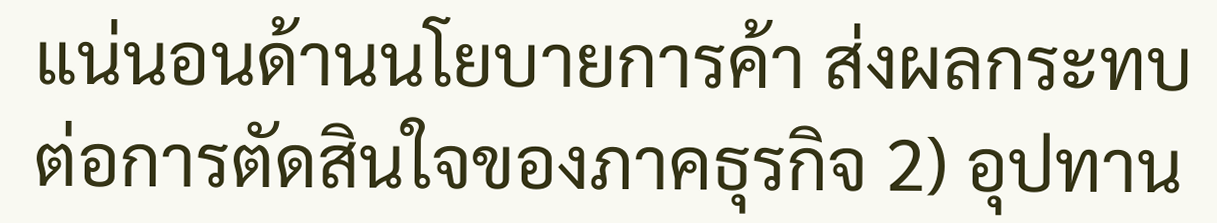แน่นอนด้านนโยบายการค้า ส่งผลกระทบต่อการตัดสินใจของภาคธุรกิจ 2) อุปทาน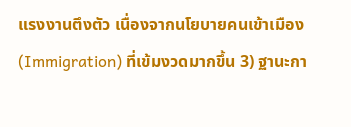แรงงานตึงตัว เนื่องจากนโยบายคนเข้าเมือง (Immigration) ที่เข้มงวดมากขึ้น 3) ฐานะกา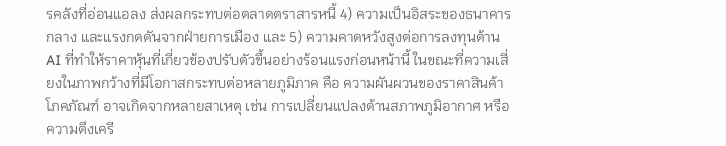รคลังที่อ่อนแอลง ส่งผลกระทบต่อตลาดตราสารหนี้ 4) ความเป็นอิสระของธนาคารกลาง และแรงกดดันจากฝ่ายการเมือง และ 5) ความคาดหวังสูงต่อการลงทุนด้าน AI ที่ทำให้ราคาหุ้นที่เกี่ยวข้องปรับตัวขึ้นอย่างร้อนแรงก่อนหน้านี้ ในขณะที่ความเสี่ยงในภาพกว้างที่มีโอกาสกระทบต่อหลายภูมิภาค คือ ความผันผวนของราคาสินค้าโภคภัณฑ์ อาจเกิดจากหลายสาเหตุ เช่น การเปลี่ยนแปลงด้านสภาพภูมิอากาศ หรือ ความตึงเครี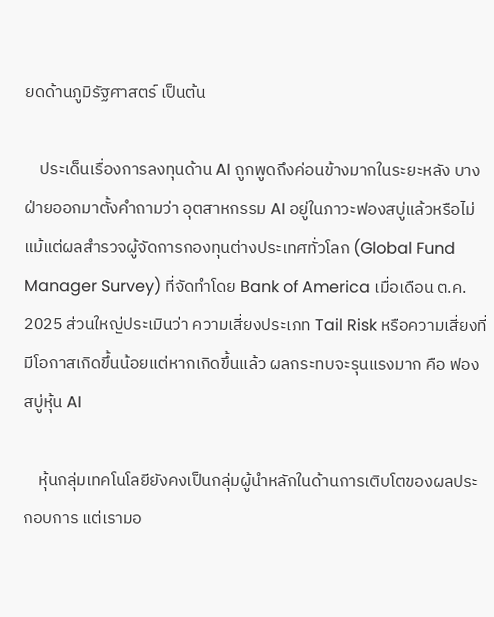ยดด้านภูมิรัฐศาสตร์ เป็นต้น

    ประเด็นเรื่องการลงทุนด้าน AI ถูกพูดถึงค่อนข้างมากในระยะหลัง บางฝ่ายออกมาตั้งคำถามว่า อุตสาหกรรม AI อยู่ในภาวะฟองสบู่แล้วหรือไม่ แม้แต่ผลสำรวจผู้จัดการกองทุนต่างประเทศทั่วโลก (Global Fund Manager Survey) ที่จัดทำโดย Bank of America เมื่อเดือน ต.ค. 2025 ส่วนใหญ่ประเมินว่า ความเสี่ยงประเภท Tail Risk หรือความเสี่ยงที่มีโอกาสเกิดขึ้นน้อยแต่หากเกิดขึ้นแล้ว ผลกระทบจะรุนแรงมาก คือ ฟองสบู่หุ้น AI

    หุ้นกลุ่มเทคโนโลยียังคงเป็นกลุ่มผู้นำหลักในด้านการเติบโตของผลประกอบการ แต่เรามอ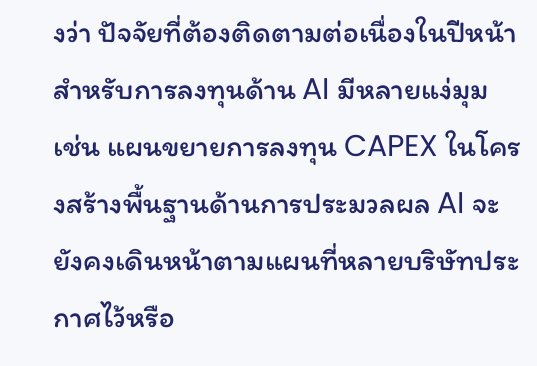งว่า ปัจจัยที่ต้องติดตามต่อเนื่องในปีหน้าสำหรับการลงทุนด้าน AI มีหลายแง่มุม เช่น แผนขยายการลงทุน CAPEX ในโครงสร้างพื้นฐานด้านการประมวลผล AI จะยังคงเดินหน้าตามแผนที่หลายบริษัทประกาศไว้หรือ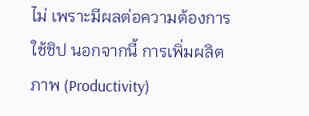ไม่ เพราะมีผลต่อความต้องการใช้ชิป นอกจากนี้ การเพิ่มผลิตภาพ (Productivity)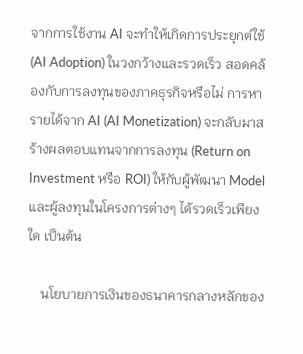จากการใช้งาน AI จะทำให้เกิดการประยุกต์ใช้ (AI Adoption) ในวงกว้างและรวดเร็ว สอดคล้องกับการลงทุนของภาคธุรกิจหรือไม่ การหารายได้จาก AI (AI Monetization) จะกลับมาสร้างผลตอบแทนจากการลงทุน (Return on Investment หรือ ROI) ให้กับผู้พัฒนา Model และผู้ลงทุนในโครงการต่างๆ ได้รวดเร็วเพียงใด เป็นต้น

    นโยบายการเงินของธนาคารกลางหลักของ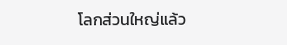โลกส่วนใหญ่แล้ว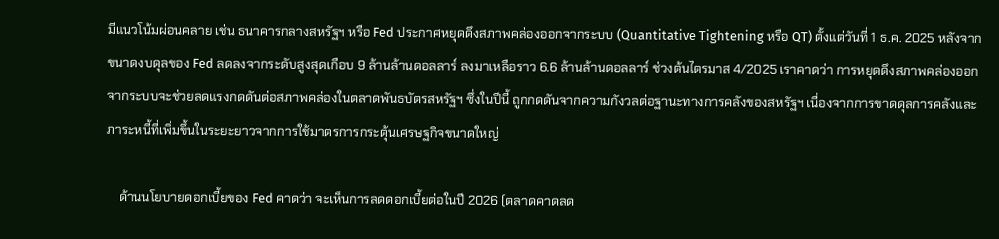มีแนวโน้มผ่อนคลาย เช่น ธนาคารกลางสหรัฐฯ หรือ Fed ประกาศหยุดดึงสภาพคล่องออกจากระบบ (Quantitative Tightening หรือ QT) ตั้งแต่วันที่ 1 ธ.ค. 2025 หลังจากขนาดงบดุลของ Fed ลดลงจากระดับสูงสุดเกือบ 9 ล้านล้านดอลลาร์ ลงมาเหลือราว 6.6 ล้านล้านดอลลาร์ ช่วงต้นไตรมาส 4/2025 เราคาดว่า การหยุดดึงสภาพคล่องออกจากระบบจะช่วยลดแรงกดดันต่อสภาพคล่องในตลาดพันธบัตรสหรัฐฯ ซึ่งในปีนี้ ถูกกดดันจากความกังวลต่อฐานะทางการคลังของสหรัฐฯ เนื่องจากการขาดดุลการคลังและภาระหนี้ที่เพิ่มขึ้นในระยะยาวจากการใช้มาตรการกระตุ้นเศรษฐกิจขนาดใหญ่

    ด้านนโยบายดอกเบี้ยของ Fed คาดว่า จะเห็นการลดดอกเบี้ยต่อในปี 2026 (ตลาดคาดลด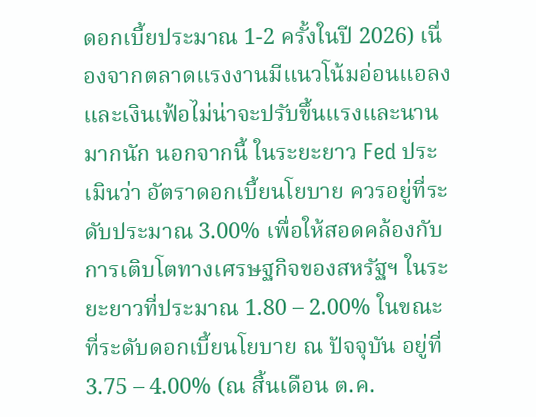ดอกเบี้ยประมาณ 1-2 ครั้งในปี 2026) เนื่องจากตลาดแรงงานมีแนวโน้มอ่อนแอลงและเงินเฟ้อไม่น่าจะปรับขึ้นแรงและนานมากนัก นอกจากนี้ ในระยะยาว Fed ประเมินว่า อัตราดอกเบี้ยนโยบาย ควรอยู่ที่ระดับประมาณ 3.00% เพื่อให้สอดคล้องกับการเติบโตทางเศรษฐกิจของสหรัฐฯ ในระยะยาวที่ประมาณ 1.80 – 2.00% ในขณะที่ระดับดอกเบี้ยนโยบาย ณ ปัจจุบัน อยู่ที่ 3.75 – 4.00% (ณ สิ้นเดือน ต.ค.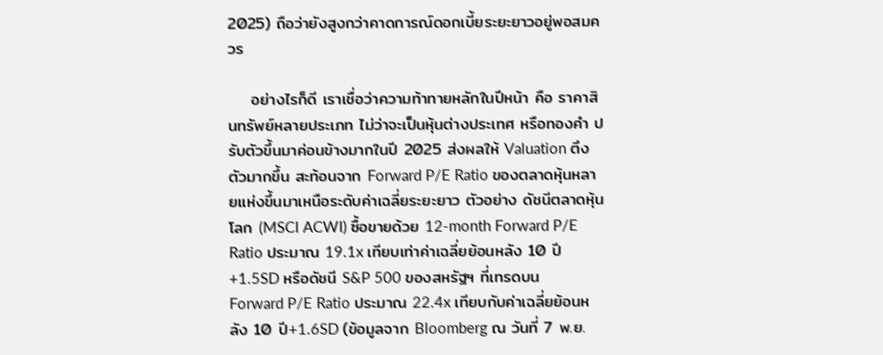2025) ถือว่ายังสูงกว่าคาดการณ์ดอกเบี้ยระยะยาวอยู่พอสมควร

    อย่างไรก็ดี เราเชื่อว่าความท้าทายหลักในปีหน้า คือ ราคาสินทรัพย์หลายประเภท ไม่ว่าจะเป็นหุ้นต่างประเทศ หรือทองคำ ปรับตัวขึ้นมาค่อนข้างมากในปี 2025 ส่งผลให้ Valuation ตึงตัวมากขึ้น สะท้อนจาก Forward P/E Ratio ของตลาดหุ้นหลายแห่งขึ้นมาเหนือระดับค่าเฉลี่ยระยะยาว ตัวอย่าง ดัชนีตลาดหุ้นโลก (MSCI ACWI) ซื้อขายด้วย 12-month Forward P/E Ratio ประมาณ 19.1x เทียบเท่าค่าเฉลี่ยย้อนหลัง 10 ปี+1.5SD หรือดัชนี S&P 500 ของสหรัฐฯ ที่เทรดบน Forward P/E Ratio ประมาณ 22.4x เทียบกับค่าเฉลี่ยย้อนหลัง 10 ปี+1.6SD (ข้อมูลจาก Bloomberg ณ วันที่ 7 พ.ย.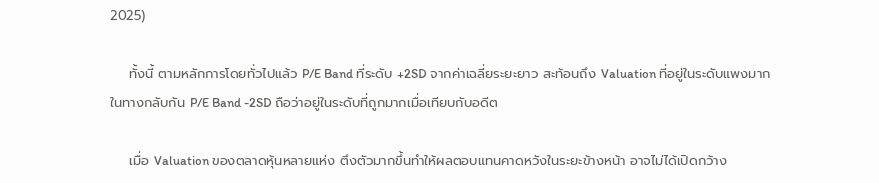2025)

    ทั้งนี้ ตามหลักการโดยทั่วไปแล้ว P/E Band ที่ระดับ +2SD จากค่าเฉลี่ยระยะยาว สะท้อนถึง Valuation ที่อยู่ในระดับแพงมาก ในทางกลับกัน P/E Band -2SD ถือว่าอยู่ในระดับที่ถูกมากเมื่อเทียบกับอดีต

    เมื่อ Valuation ของตลาดหุ้นหลายแห่ง ตึงตัวมากขึ้นทำให้ผลตอบแทนคาดหวังในระยะข้างหน้า อาจไม่ได้เปิดกว้าง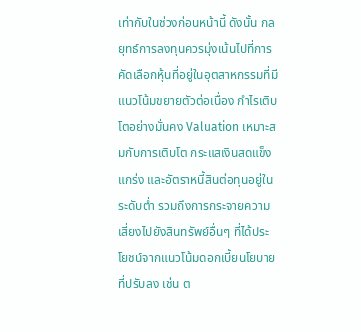เท่ากับในช่วงก่อนหน้านี้ ดังนั้น กลยุทธ์การลงทุนควรมุ่งเน้นไปที่การคัดเลือกหุ้นที่อยู่ในอุตสาหกรรมที่มีแนวโน้มขยายตัวต่อเนื่อง กำไรเติบโตอย่างมั่นคง Valuation เหมาะสมกับการเติบโต กระแสเงินสดแข็งแกร่ง และอัตราหนี้สินต่อทุนอยู่ในระดับต่ำ รวมถึงการกระจายความเสี่ยงไปยังสินทรัพย์อื่นๆ ที่ได้ประโยชน์จากแนวโน้มดอกเบี้ยนโยบายที่ปรับลง เช่น ต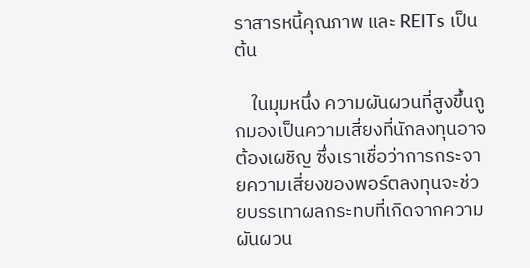ราสารหนี้คุณภาพ และ REITs เป็นต้น

    ในมุมหนึ่ง ความผันผวนที่สูงขึ้นถูกมองเป็นความเสี่ยงที่นักลงทุนอาจต้องเผชิญ ซึ่งเราเชื่อว่าการกระจายความเสี่ยงของพอร์ตลงทุนจะช่วยบรรเทาผลกระทบที่เกิดจากความผันผวน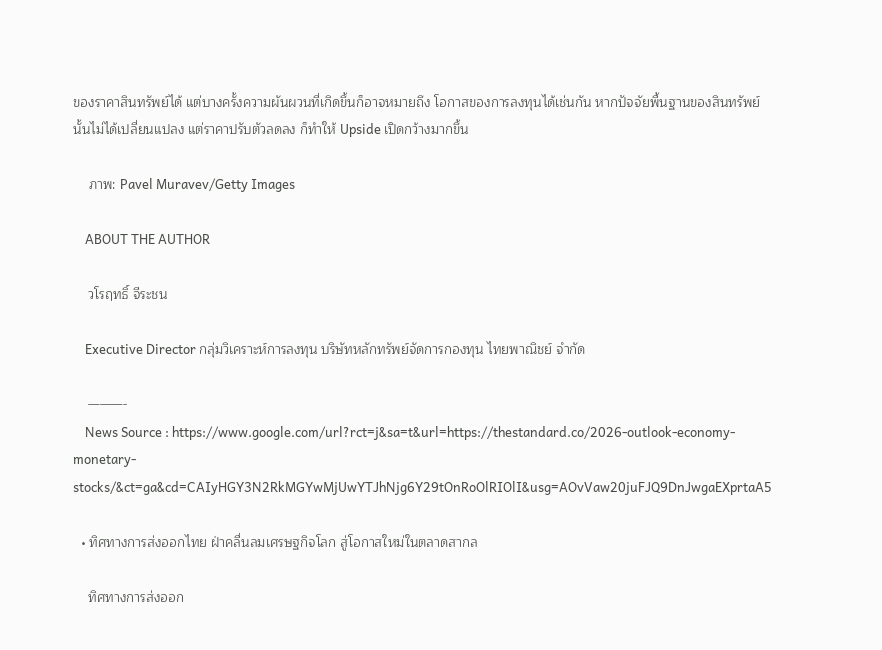ของราคาสินทรัพย์ได้ แต่บางครั้งความผันผวนที่เกิดขึ้นก็อาจหมายถึง โอกาสของการลงทุนได้เช่นกัน หากปัจจัยพื้นฐานของสินทรัพย์นั้นไม่ได้เปลี่ยนแปลง แต่ราคาปรับตัวลดลง ก็ทำให้ Upside เปิดกว้างมากขึ้น

    ภาพ: Pavel Muravev/Getty Images

    ABOUT THE AUTHOR

    วโรฤทธิ์ จีระชน

    Executive Director กลุ่มวิเคราะห์การลงทุน บริษัทหลักทรัพย์จัดการกองทุน ไทยพาณิชย์ จำกัด

    ———-
    News Source : https://www.google.com/url?rct=j&sa=t&url=https://thestandard.co/2026-outlook-economy-monetary-stocks/&ct=ga&cd=CAIyHGY3N2RkMGYwMjUwYTJhNjg6Y29tOnRoOlRIOlI&usg=AOvVaw20juFJQ9DnJwgaEXprtaA5

  • ทิศทางการส่งออกไทย ฝ่าคลื่นลมเศรษฐกิจโลก สู่โอกาสใหม่ในตลาดสากล

    ทิศทางการส่งออก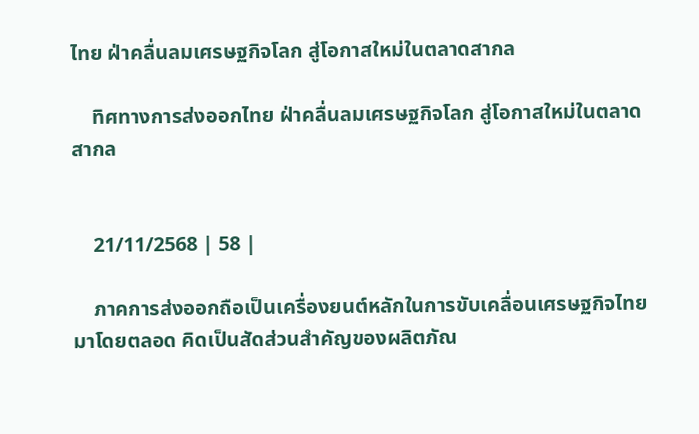ไทย ฝ่าคลื่นลมเศรษฐกิจโลก สู่โอกาสใหม่ในตลาดสากล

    ทิศทางการส่งออกไทย ฝ่าคลื่นลมเศรษฐกิจโลก สู่โอกาสใหม่ในตลาดสากล


    21/11/2568 | 58 |

    ภาคการส่งออกถือเป็นเครื่องยนต์หลักในการขับเคลื่อนเศรษฐกิจไทยมาโดยตลอด คิดเป็นสัดส่วนสำคัญของผลิตภัณ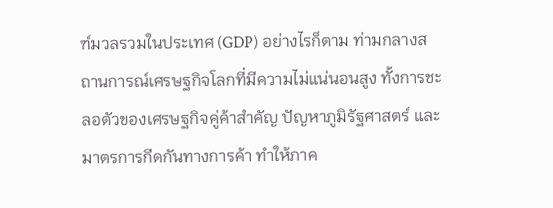ฑ์มวลรวมในประเทศ (GDP) อย่างไรก็ตาม ท่ามกลางสถานการณ์เศรษฐกิจโลกที่มีความไม่แน่นอนสูง ทั้งการชะลอตัวของเศรษฐกิจคู่ค้าสำคัญ ปัญหาภูมิรัฐศาสตร์ และมาตรการกีดกันทางการค้า ทำให้ภาค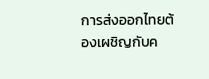การส่งออกไทยต้องเผชิญกับค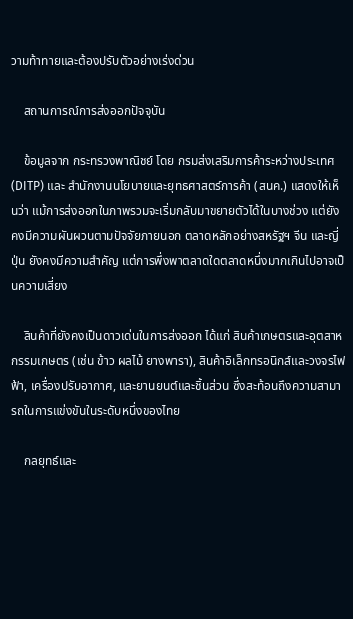วามท้าทายและต้องปรับตัวอย่างเร่งด่วน

    สถานการณ์การส่งออกปัจจุบัน

    ข้อมูลจาก กระทรวงพาณิชย์ โดย กรมส่งเสริมการค้าระหว่างประเทศ (DITP) และ สำนักงานนโยบายและยุทธศาสตร์การค้า (สนค.) แสดงให้เห็นว่า แม้การส่งออกในภาพรวมจะเริ่มกลับมาขยายตัวได้ในบางช่วง แต่ยังคงมีความผันผวนตามปัจจัยภายนอก ตลาดหลักอย่างสหรัฐฯ จีน และญี่ปุ่น ยังคงมีความสำคัญ แต่การพึ่งพาตลาดใดตลาดหนึ่งมากเกินไปอาจเป็นความเสี่ยง

    สินค้าที่ยังคงเป็นดาวเด่นในการส่งออก ได้แก่ สินค้าเกษตรและอุตสาหกรรมเกษตร (เช่น ข้าว ผลไม้ ยางพารา), สินค้าอิเล็กทรอนิกส์และวงจรไฟฟ้า, เครื่องปรับอากาศ, และยานยนต์และชิ้นส่วน ซึ่งสะท้อนถึงความสามารถในการแข่งขันในระดับหนึ่งของไทย

    กลยุทธ์และ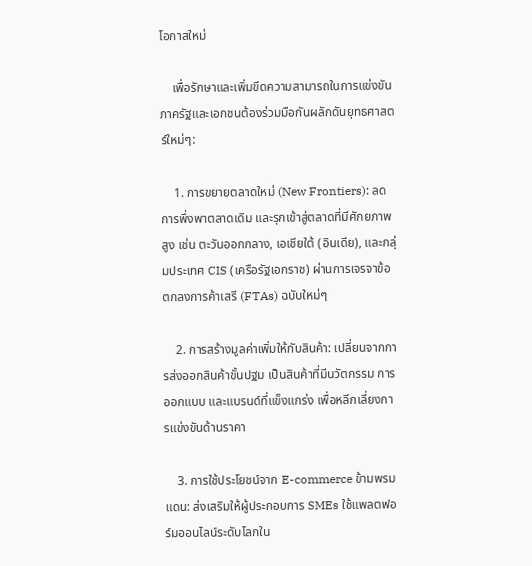โอกาสใหม่

    เพื่อรักษาและเพิ่มขีดความสามารถในการแข่งขัน ภาครัฐและเอกชนต้องร่วมมือกันผลักดันยุทธศาสตร์ใหม่ๆ:

    1. การขยายตลาดใหม่ (New Frontiers): ลดการพึ่งพาตลาดเดิม และรุกเข้าสู่ตลาดที่มีศักยภาพสูง เช่น ตะวันออกกลาง, เอเชียใต้ (อินเดีย), และกลุ่มประเทศ CIS (เครือรัฐเอกราช) ผ่านการเจรจาข้อตกลงการค้าเสรี (FTAs) ฉบับใหม่ๆ

    2. การสร้างมูลค่าเพิ่มให้กับสินค้า: เปลี่ยนจากการส่งออกสินค้าขั้นปฐม เป็นสินค้าที่มีนวัตกรรม การออกแบบ และแบรนด์ที่แข็งแกร่ง เพื่อหลีกเลี่ยงการแข่งขันด้านราคา

    3. การใช้ประโยชน์จาก E-commerce ข้ามพรมแดน: ส่งเสริมให้ผู้ประกอบการ SMEs ใช้แพลตฟอร์มออนไลน์ระดับโลกใน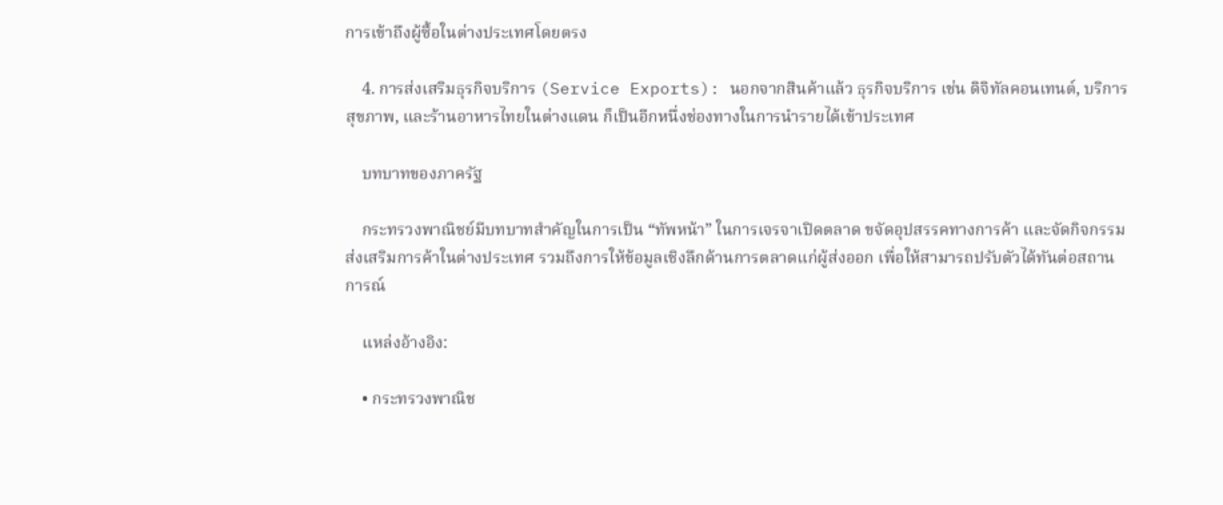การเข้าถึงผู้ซื้อในต่างประเทศโดยตรง

    4. การส่งเสริมธุรกิจบริการ (Service Exports): นอกจากสินค้าแล้ว ธุรกิจบริการ เช่น ดิจิทัลคอนเทนต์, บริการสุขภาพ, และร้านอาหารไทยในต่างแดน ก็เป็นอีกหนึ่งช่องทางในการนำรายได้เข้าประเทศ

    บทบาทของภาครัฐ

    กระทรวงพาณิชย์มีบทบาทสำคัญในการเป็น “ทัพหน้า” ในการเจรจาเปิดตลาด ขจัดอุปสรรคทางการค้า และจัดกิจกรรมส่งเสริมการค้าในต่างประเทศ รวมถึงการให้ข้อมูลเชิงลึกด้านการตลาดแก่ผู้ส่งออก เพื่อให้สามารถปรับตัวได้ทันต่อสถานการณ์

    แหล่งอ้างอิง:

    • กระทรวงพาณิช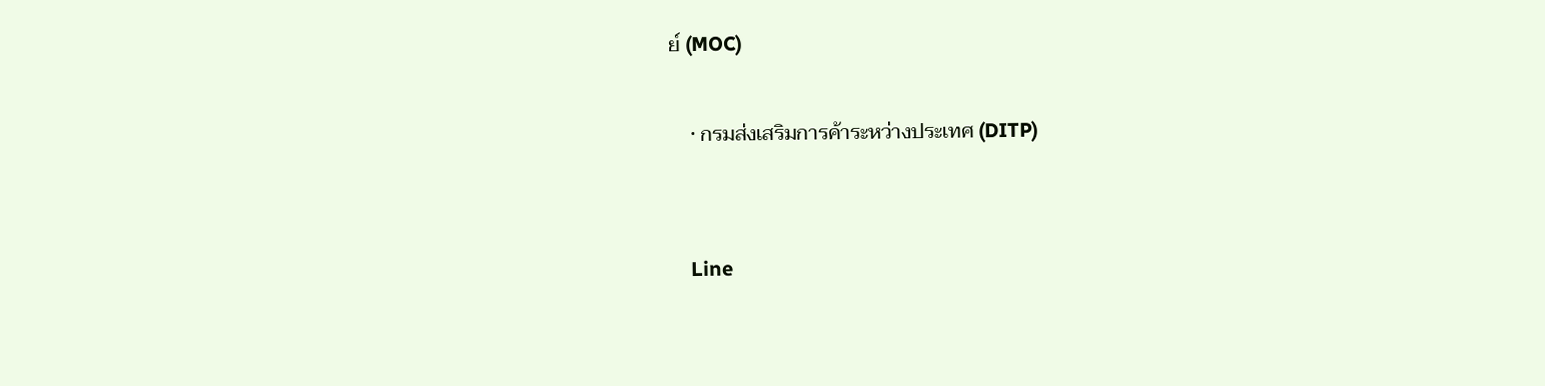ย์ (MOC)

    • กรมส่งเสริมการค้าระหว่างประเทศ (DITP)


    Line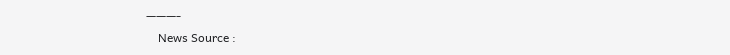———-
    News Source :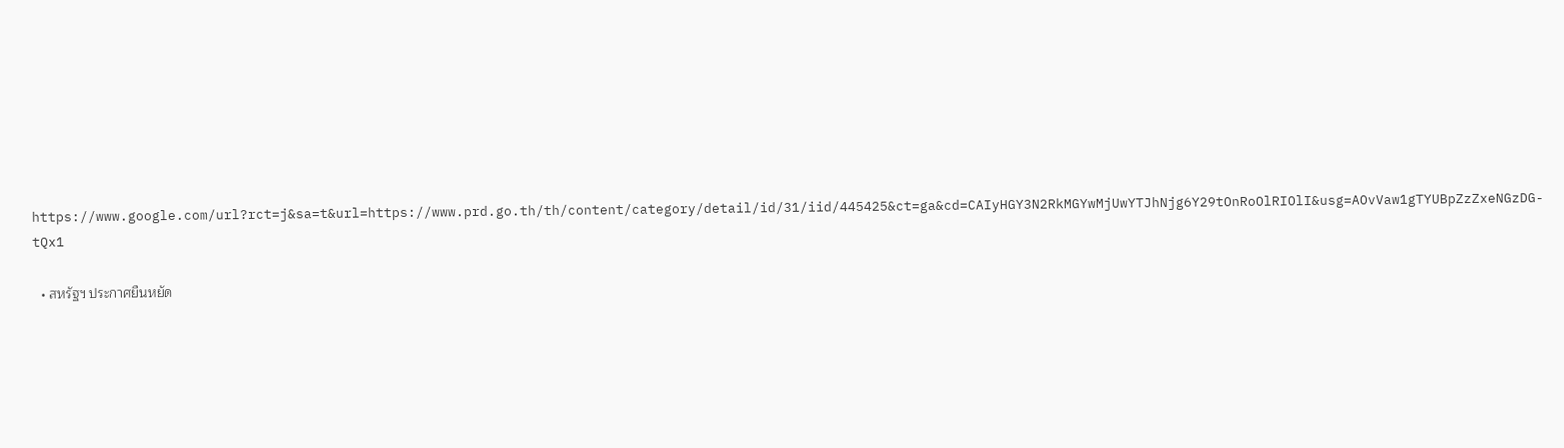https://www.google.com/url?rct=j&sa=t&url=https://www.prd.go.th/th/content/category/detail/id/31/iid/445425&ct=ga&cd=CAIyHGY3N2RkMGYwMjUwYTJhNjg6Y29tOnRoOlRIOlI&usg=AOvVaw1gTYUBpZzZxeNGzDG-tQx1

  • สหรัฐฯ ประกาศยืนหยัด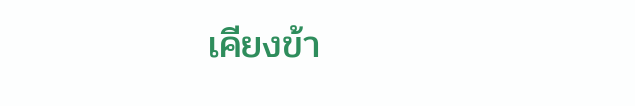เคียงข้า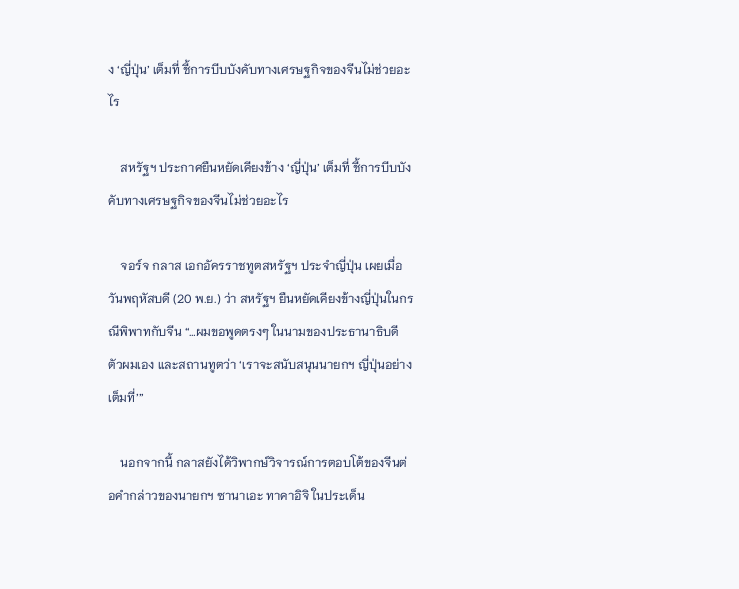ง ‘ญี่ปุ่น’ เต็มที่ ชี้การบีบบังคับทางเศรษฐกิจของจีนไม่ช่วยอะไร

    สหรัฐฯ ประกาศยืนหยัดเคียงข้าง ‘ญี่ปุ่น’ เต็มที่ ชี้การบีบบังคับทางเศรษฐกิจของจีนไม่ช่วยอะไร

    จอร์จ กลาส เอกอัครราชทูตสหรัฐฯ ประจำญี่ปุ่น เผยเมื่อวันพฤหัสบดี (20 พ.ย.) ว่า สหรัฐฯ ยืนหยัดเคียงข้างญี่ปุ่นในกรณีพิพาทกับจีน “…ผมขอพูดตรงๆ ในนามของประธานาธิบดี ตัวผมเอง และสถานทูตว่า ‘เราจะสนับสนุนนายกฯ ญี่ปุ่นอย่างเต็มที่’”

    นอกจากนี้ กลาสยังได้วิพากษ์วิจารณ์การตอบโต้ของจีนต่อคำกล่าวของนายกฯ ซานาเอะ ทาคาอิจิ ในประเด็น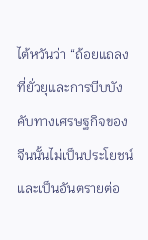ไต้หวันว่า “ถ้อยแถลงที่ยั่วยุและการบีบบังคับทางเศรษฐกิจของจีนนั้นไม่เป็นประโยชน์และเป็นอันตรายต่อ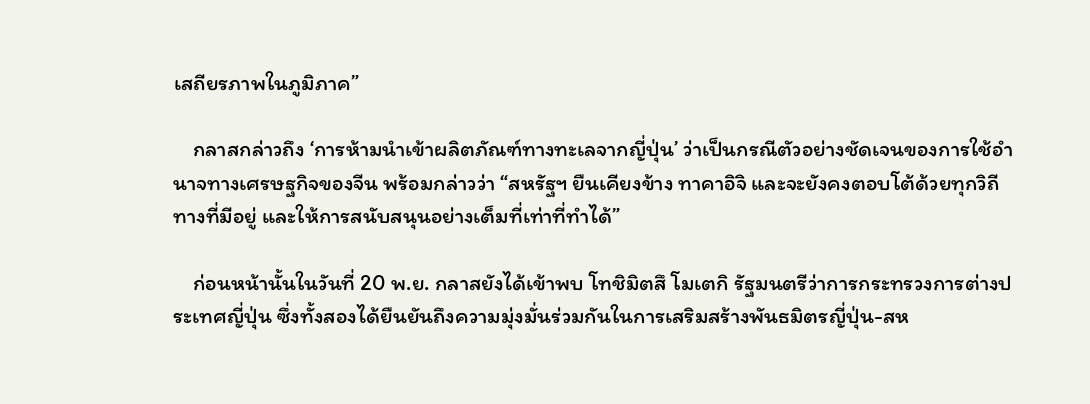เสถียรภาพในภูมิภาค”

    กลาสกล่าวถึง ‘การห้ามนำเข้าผลิตภัณฑ์ทางทะเลจากญี่ปุ่น’ ว่าเป็นกรณีตัวอย่างชัดเจนของการใช้อำนาจทางเศรษฐกิจของจีน พร้อมกล่าวว่า “สหรัฐฯ ยืนเคียงข้าง ทาคาอิจิ และจะยังคงตอบโต้ด้วยทุกวิถีทางที่มีอยู่ และให้การสนับสนุนอย่างเต็มที่เท่าที่ทำได้”

    ก่อนหน้านั้นในวันที่ 20 พ.ย. กลาสยังได้เข้าพบ โทชิมิตสึ โมเตกิ รัฐมนตรีว่าการกระทรวงการต่างประเทศญี่ปุ่น ซึ่งทั้งสองได้ยืนยันถึงความมุ่งมั่นร่วมกันในการเสริมสร้างพันธมิตรญี่ปุ่น-สห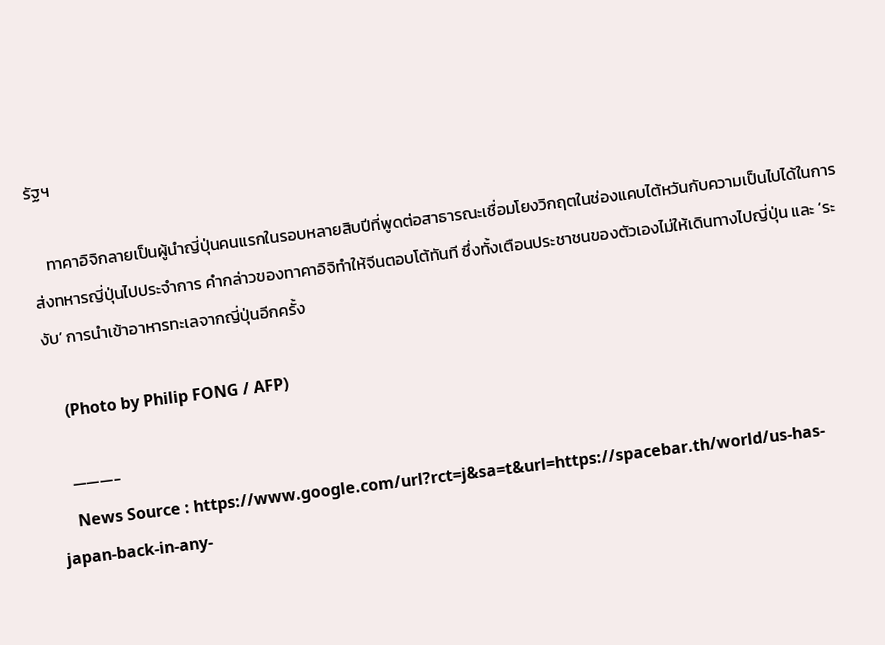รัฐฯ

    ทาคาอิจิกลายเป็นผู้นำญี่ปุ่นคนแรกในรอบหลายสิบปีที่พูดต่อสาธารณะเชื่อมโยงวิกฤตในช่องแคบไต้หวันกับความเป็นไปได้ในการส่งทหารญี่ปุ่นไปประจำการ คำกล่าวของทาคาอิจิทำให้จีนตอบโต้ทันที ซึ่งทั้งเตือนประชาชนของตัวเองไม่ให้เดินทางไปญี่ปุ่น และ ‘ระงับ’ การนำเข้าอาหารทะเลจากญี่ปุ่นอีกครั้ง

    (Photo by Philip FONG / AFP)

    ———-
    News Source : https://www.google.com/url?rct=j&sa=t&url=https://spacebar.th/world/us-has-japan-back-in-any-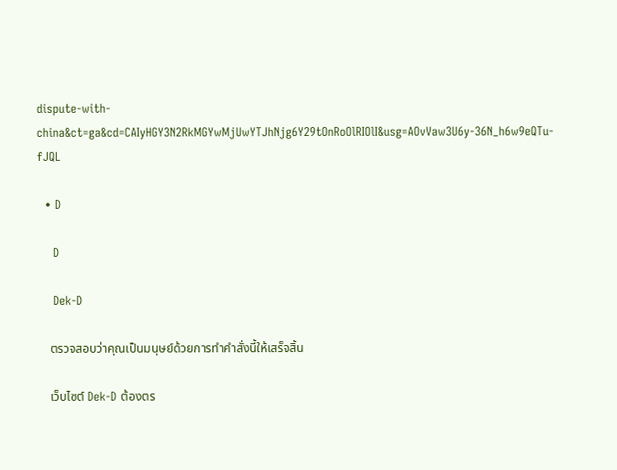dispute-with-china&ct=ga&cd=CAIyHGY3N2RkMGYwMjUwYTJhNjg6Y29tOnRoOlRIOlI&usg=AOvVaw3U6y-36N_h6w9eQTu-fJQL

  • D

    D

    Dek-D

    ตรวจสอบว่าคุณเป็นมนุษย์ด้วยการทำคำสั่งนี้ให้เสร็จสิ้น

    เว็บไซต์ Dek-D ต้องตร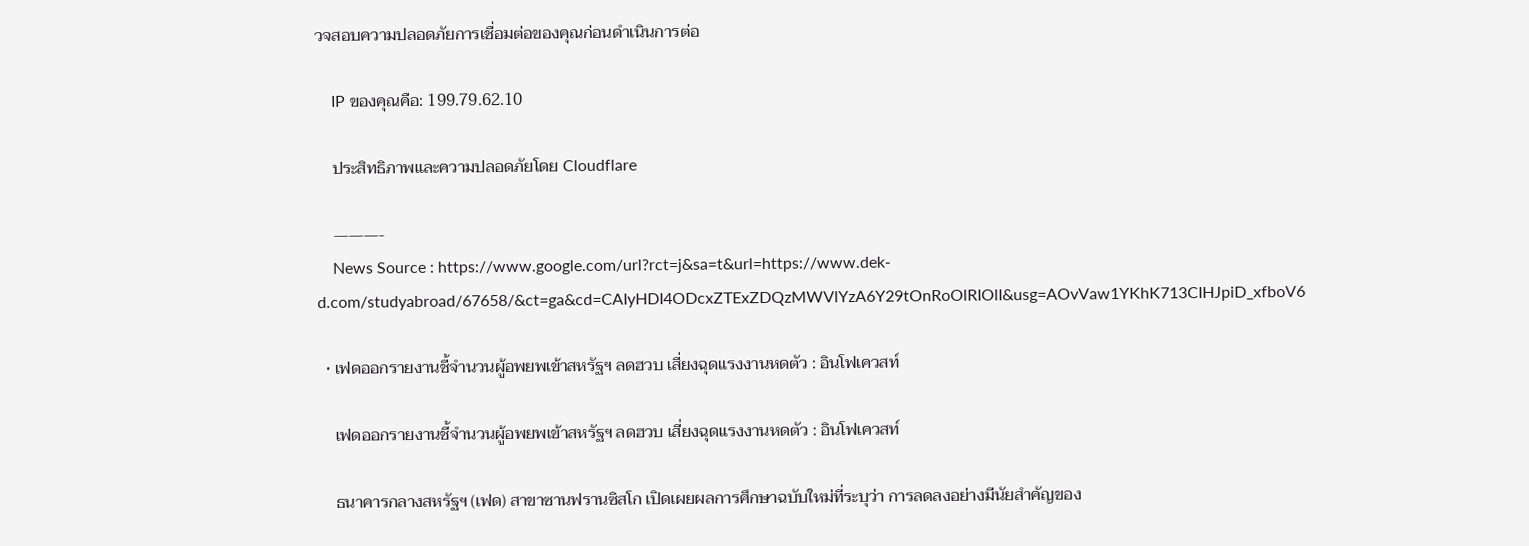วจสอบความปลอดภัยการเชื่อมต่อของคุณก่อนดำเนินการต่อ

    IP ของคุณคือ: 199.79.62.10

    ประสิทธิภาพและความปลอดภัยโดย Cloudflare

    ———-
    News Source : https://www.google.com/url?rct=j&sa=t&url=https://www.dek-d.com/studyabroad/67658/&ct=ga&cd=CAIyHDI4ODcxZTExZDQzMWVlYzA6Y29tOnRoOlRIOlI&usg=AOvVaw1YKhK713CIHJpiD_xfboV6

  • เฟดออกรายงานชี้จำนวนผู้อพยพเข้าสหรัฐฯ ลดฮวบ เสี่ยงฉุดแรงงานหดตัว : อินโฟเควสท์

    เฟดออกรายงานชี้จำนวนผู้อพยพเข้าสหรัฐฯ ลดฮวบ เสี่ยงฉุดแรงงานหดตัว : อินโฟเควสท์

    ธนาคารกลางสหรัฐฯ (เฟด) สาขาซานฟรานซิสโก เปิดเผยผลการศึกษาฉบับใหม่ที่ระบุว่า การลดลงอย่างมีนัยสำคัญของ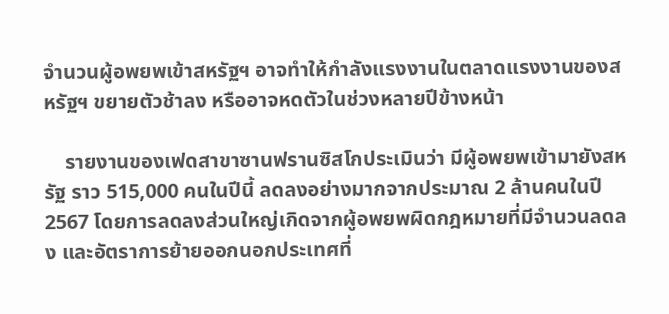จำนวนผู้อพยพเข้าสหรัฐฯ อาจทำให้กำลังแรงงานในตลาดแรงงานของสหรัฐฯ ขยายตัวช้าลง หรืออาจหดตัวในช่วงหลายปีข้างหน้า

    รายงานของเฟดสาขาซานฟรานซิสโกประเมินว่า มีผู้อพยพเข้ามายังสหรัฐ ราว 515,000 คนในปีนี้ ลดลงอย่างมากจากประมาณ 2 ล้านคนในปี 2567 โดยการลดลงส่วนใหญ่เกิดจากผู้อพยพผิดกฎหมายที่มีจำนวนลดลง และอัตราการย้ายออกนอกประเทศที่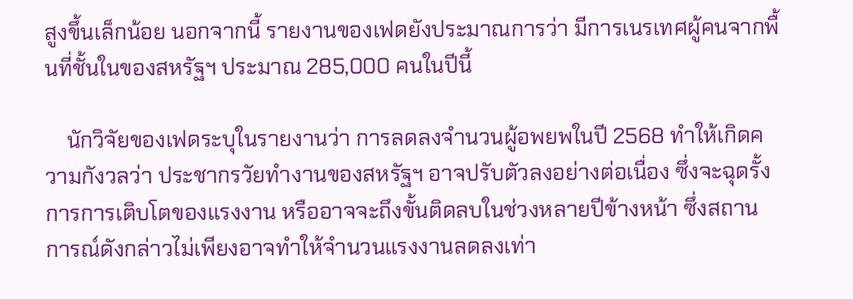สูงขึ้นเล็กน้อย นอกจากนี้ รายงานของเฟดยังประมาณการว่า มีการเนรเทศผู้คนจากพื้นที่ชั้นในของสหรัฐฯ ประมาณ 285,000 คนในปีนี้

    นักวิจัยของเฟดระบุในรายงานว่า การลดลงจำนวนผู้อพยพในปี 2568 ทำให้เกิดความกังวลว่า ประชากรวัยทำงานของสหรัฐฯ อาจปรับตัวลงอย่างต่อเนื่อง ซึ่งจะฉุดรั้งการการเติบโตของแรงงาน หรืออาจจะถึงขั้นติดลบในช่วงหลายปีข้างหน้า ซึ่งสถานการณ์ดังกล่าวไม่เพียงอาจทำให้จำนวนแรงงานลดลงเท่า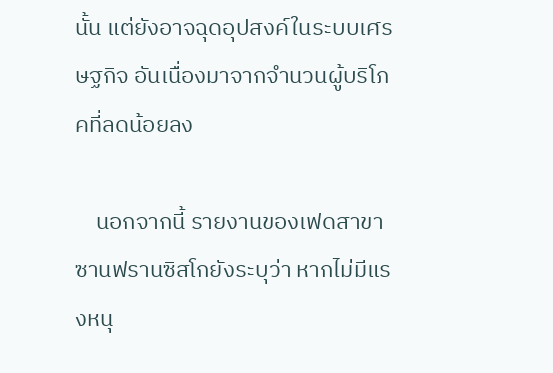นั้น แต่ยังอาจฉุดอุปสงค์ในระบบเศรษฐกิจ อันเนื่องมาจากจำนวนผู้บริโภคที่ลดน้อยลง

    นอกจากนี้ รายงานของเฟดสาขาซานฟรานซิสโกยังระบุว่า หากไม่มีแรงหนุ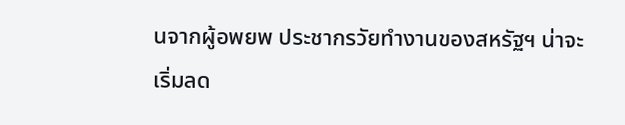นจากผู้อพยพ ประชากรวัยทำงานของสหรัฐฯ น่าจะเริ่มลด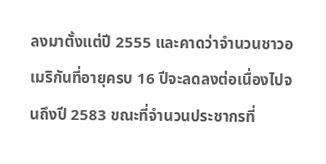ลงมาตั้งแต่ปี 2555 และคาดว่าจำนวนชาวอเมริกันที่อายุครบ 16 ปีจะลดลงต่อเนื่องไปจนถึงปี 2583 ขณะที่จำนวนประชากรที่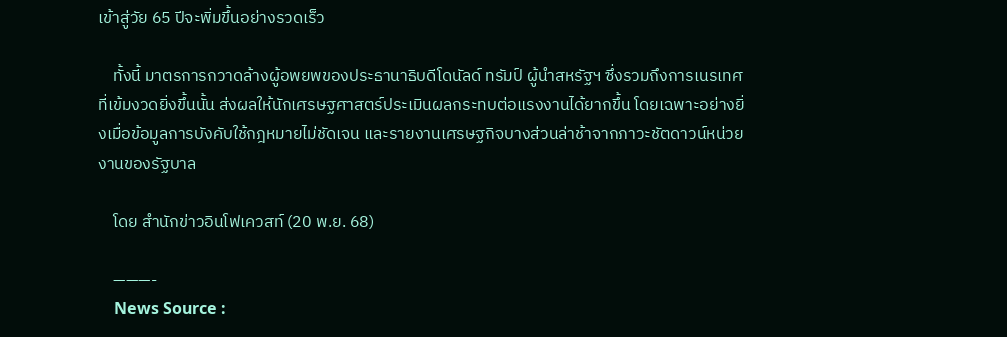เข้าสู่วัย 65 ปีจะพิ่มขึ้นอย่างรวดเร็ว

    ทั้งนี้ มาตรการกวาดล้างผู้อพยพของประธานาธิบดีโดนัลด์ ทรัมป์ ผู้นำสหรัฐฯ ซึ่งรวมถึงการเนรเทศที่เข้มงวดยิ่งขึ้นนั้น ส่งผลให้นักเศรษฐศาสตร์ประเมินผลกระทบต่อแรงงานได้ยากขึ้น โดยเฉพาะอย่างยิ่งเมื่อข้อมูลการบังคับใช้กฎหมายไม่ชัดเจน และรายงานเศรษฐกิจบางส่วนล่าช้าจากภาวะชัตดาวน์หน่วยงานของรัฐบาล

    โดย สำนักข่าวอินโฟเควสท์ (20 พ.ย. 68)

    ———-
    News Source :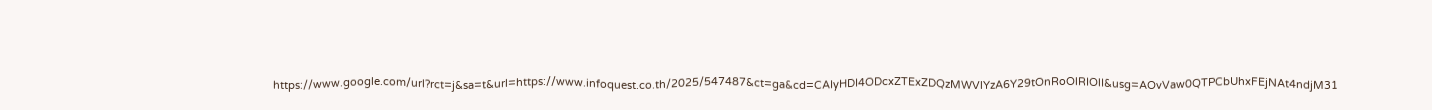https://www.google.com/url?rct=j&sa=t&url=https://www.infoquest.co.th/2025/547487&ct=ga&cd=CAIyHDI4ODcxZTExZDQzMWVlYzA6Y29tOnRoOlRIOlI&usg=AOvVaw0QTPCbUhxFEjNAt4ndjM31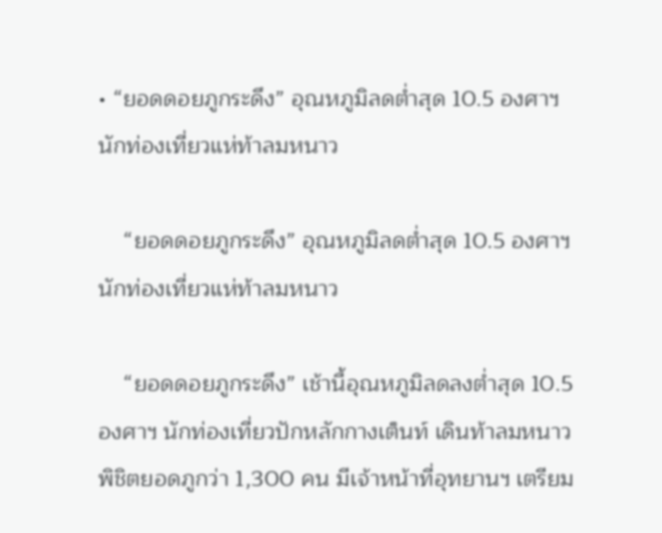• “ยอดดอยภูกระดึง” อุณหภูมิลดต่ำสุด 10.5 องศาฯ นักท่องเที่ยวแห่ท้าลมหนาว

    “ยอดดอยภูกระดึง” อุณหภูมิลดต่ำสุด 10.5 องศาฯ นักท่องเที่ยวแห่ท้าลมหนาว

    “ยอดดอยภูกระดึง” เช้านี้อุณหภูมิลดลงต่ำสุด 10.5 องศาฯ นักท่องเที่ยวปักหลักกางเต็นท์ เดินท้าลมหนาวพิชิตยอดภูกว่า 1,300 คน มีเจ้าหน้าที่อุทยานฯ เตรียม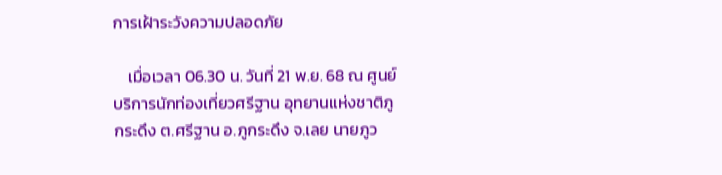การเฝ้าระวังความปลอดภัย

    เมื่อเวลา 06.30 น. วันที่ 21 พ.ย. 68 ณ ศูนย์บริการนักท่องเที่ยวศรีฐาน อุทยานแห่งชาติภูกระดึง ต.ศรีฐาน อ.ภูกระดึง จ.เลย นายภูว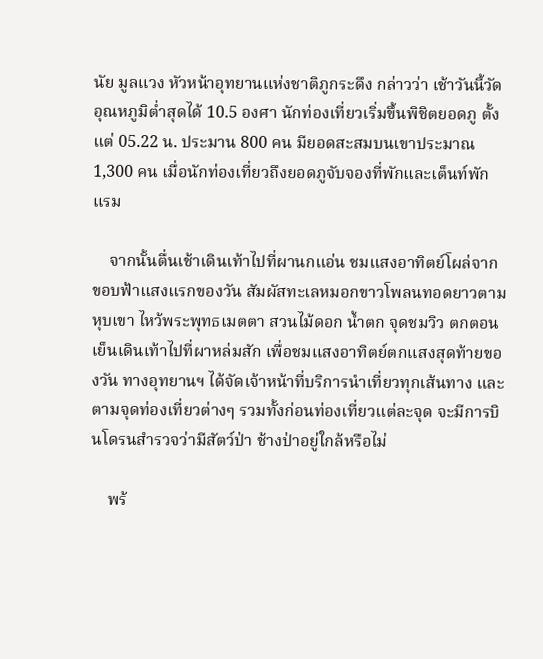นัย มูลแวง หัวหน้าอุทยานแห่งชาติภูกระดึง กล่าวว่า เช้าวันนี้วัดอุณหภูมิต่ำสุดได้ 10.5 องศา นักท่องเที่ยวเริ่มขึ้นพิชิตยอดภู ตั้งแต่ 05.22 น. ประมาน 800 คน มียอดสะสมบนเขาประมาณ 1,300 คน เมื่อนักท่องเที่ยวถึงยอดภูจับจองที่พักและเต็นท์พักแรม

    จากนั้นตื่นเช้าเดินเท้าไปที่ผานกแอ่น ชมแสงอาทิตย์โผล่จากขอบฟ้าแสงแรกของวัน สัมผัสทะเลหมอกขาวโพลนทอดยาวตามหุบเขา ไหว้พระพุทธเมตตา สวนไม้ดอก น้ำตก จุดชมวิว ตกตอนเย็นเดินเท้าไปที่ผาหล่มสัก เพื่อชมแสงอาทิตย์ตกแสงสุดท้ายของวัน ทางอุทยานฯ ได้จัดเจ้าหน้าที่บริการนำเที่ยวทุกเส้นทาง และตามจุดท่องเที่ยวต่างๆ รวมทั้งก่อนท่องเที่ยวแต่ละจุด จะมีการบินโดรนสำรวจว่ามีสัตว์ป่า ช้างป่าอยู่ใกล้หรือไม่

    พร้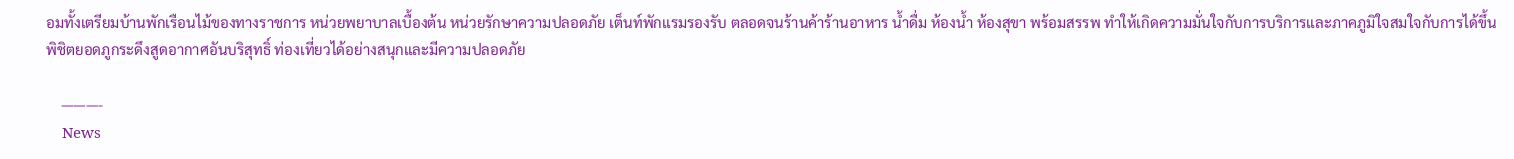อมทั้งเตรียมบ้านพักเรือนไม้ของทางราชการ หน่วยพยาบาลเบื้องต้น หน่วยรักษาความปลอดภัย เต็นท์พักแรมรองรับ ตลอดจนร้านค้าร้านอาหาร น้ำดื่ม ห้องน้ำ ห้องสุขา พร้อมสรรพ ทำให้เกิดความมั่นใจกับการบริการและภาคภูมิใจสมใจกับการได้ขึ้นพิชิตยอดภูกระดึงสูดอากาศอันบริสุทธิ์ ท่องเที่ยวได้อย่างสนุกและมีความปลอดภัย

    ———-
    News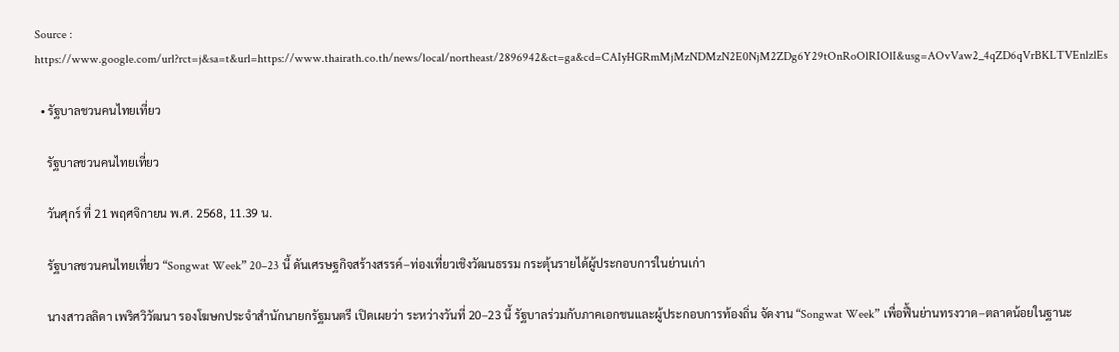Source : https://www.google.com/url?rct=j&sa=t&url=https://www.thairath.co.th/news/local/northeast/2896942&ct=ga&cd=CAIyHGRmMjMzNDMzN2E0NjM2ZDg6Y29tOnRoOlRIOlI&usg=AOvVaw2_4qZD6qVrBKLTVEnlzlEs

  • รัฐบาลชวนคนไทยเที่ยว

    รัฐบาลชวนคนไทยเที่ยว

    วันศุกร์ ที่ 21 พฤศจิกายน พ.ศ. 2568, 11.39 น.

    รัฐบาลชวนคนไทยเที่ยว “Songwat Week” 20–23 นี้ ดันเศรษฐกิจสร้างสรรค์–ท่องเที่ยวเชิงวัฒนธรรม กระตุ้นรายได้ผู้ประกอบการในย่านเก่า

    นางสาวลลิดา เพริศวิวัฒนา รองโฆษกประจำสำนักนายกรัฐมนตรี เปิดเผยว่า ระหว่างวันที่ 20–23 นี้ รัฐบาลร่วมกับภาคเอกชนและผู้ประกอบการท้องถิ่น จัดงาน “Songwat Week” เพื่อฟื้นย่านทรงวาด–ตลาดน้อยในฐานะ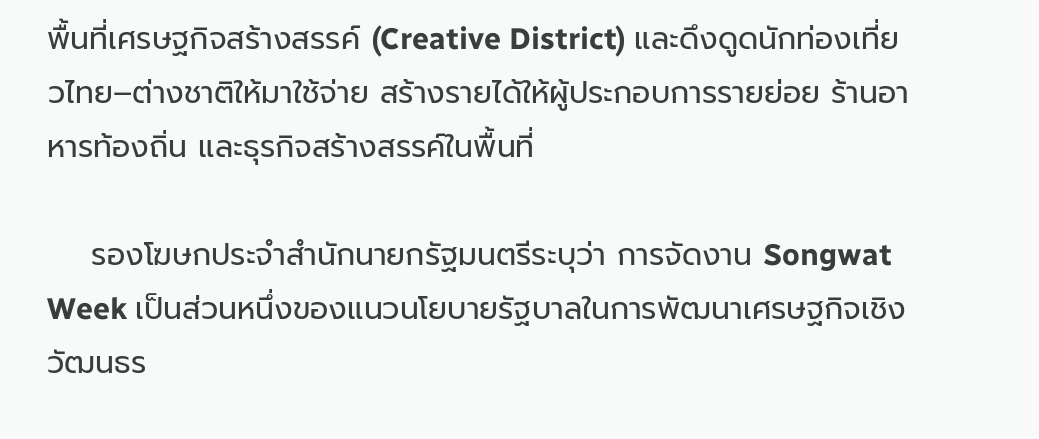พื้นที่เศรษฐกิจสร้างสรรค์ (Creative District) และดึงดูดนักท่องเที่ยวไทย–ต่างชาติให้มาใช้จ่าย สร้างรายได้ให้ผู้ประกอบการรายย่อย ร้านอาหารท้องถิ่น และธุรกิจสร้างสรรค์ในพื้นที่

    รองโฆษกประจำสำนักนายกรัฐมนตรีระบุว่า การจัดงาน Songwat Week เป็นส่วนหนึ่งของแนวนโยบายรัฐบาลในการพัฒนาเศรษฐกิจเชิงวัฒนธร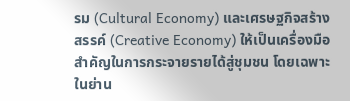รม (Cultural Economy) และเศรษฐกิจสร้างสรรค์ (Creative Economy) ให้เป็นเครื่องมือสำคัญในการกระจายรายได้สู่ชุมชน โดยเฉพาะในย่าน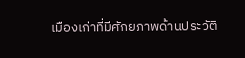เมืองเก่าที่มีศักยภาพด้านประวัติ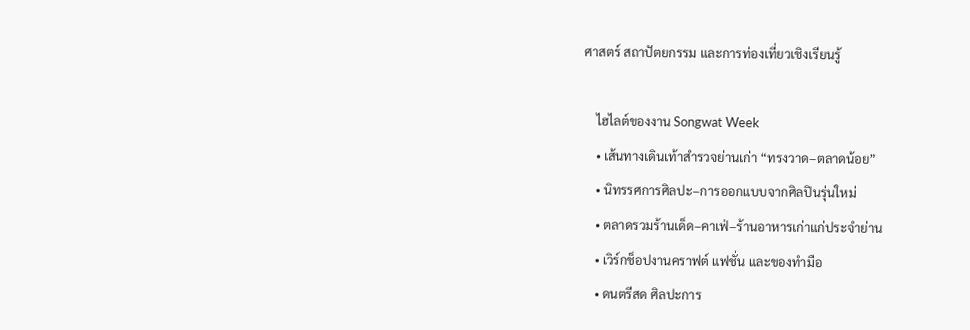ศาสตร์ สถาปัตยกรรม และการท่องเที่ยวเชิงเรียนรู้

    ไฮไลต์ของงาน Songwat Week
    • เส้นทางเดินเท้าสำรวจย่านเก่า “ทรงวาด–ตลาดน้อย”
    • นิทรรศการศิลปะ–การออกแบบจากศิลปินรุ่นใหม่
    • ตลาดรวมร้านเด็ด–คาเฟ่–ร้านอาหารเก่าแก่ประจำย่าน
    • เวิร์กช็อปงานคราฟต์ แฟชั่น และของทำมือ
    • ดนตรีสด ศิลปะการ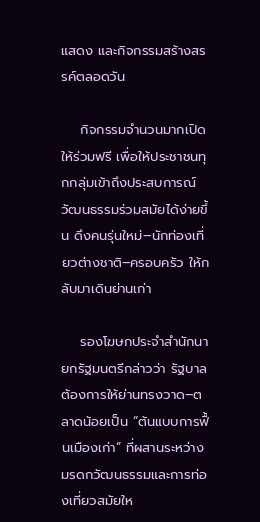แสดง และกิจกรรมสร้างสรรค์ตลอดวัน

    กิจกรรมจำนวนมากเปิดให้ร่วมฟรี เพื่อให้ประชาชนทุกกลุ่มเข้าถึงประสบการณ์วัฒนธรรมร่วมสมัยได้ง่ายขึ้น ดึงคนรุ่นใหม่–นักท่องเที่ยวต่างชาติ–ครอบครัว ให้กลับมาเดินย่านเก่า

    รองโฆษกประจำสำนักนายกรัฐมนตรีกล่าวว่า รัฐบาลต้องการให้ย่านทรงวาด–ตลาดน้อยเป็น “ต้นแบบการฟื้นเมืองเก่า” ที่ผสานระหว่างมรดกวัฒนธรรมและการท่องเที่ยวสมัยให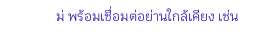ม่ พร้อมเชื่อมต่อย่านใกล้เคียง เช่น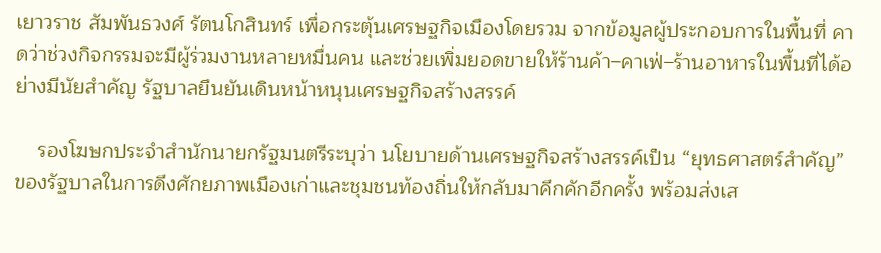เยาวราช สัมพันธวงศ์ รัตนโกสินทร์ เพื่อกระตุ้นเศรษฐกิจเมืองโดยรวม จากข้อมูลผู้ประกอบการในพื้นที่ คาดว่าช่วงกิจกรรมจะมีผู้ร่วมงานหลายหมื่นคน และช่วยเพิ่มยอดขายให้ร้านค้า–คาเฟ่–ร้านอาหารในพื้นที่ได้อย่างมีนัยสำคัญ รัฐบาลยืนยันเดินหน้าหนุนเศรษฐกิจสร้างสรรค์

    รองโฆษกประจำสำนักนายกรัฐมนตรีระบุว่า นโยบายด้านเศรษฐกิจสร้างสรรค์เป็น “ยุทธศาสตร์สำคัญ” ของรัฐบาลในการดึงศักยภาพเมืองเก่าและชุมชนท้องถิ่นให้กลับมาคึกคักอีกครั้ง พร้อมส่งเส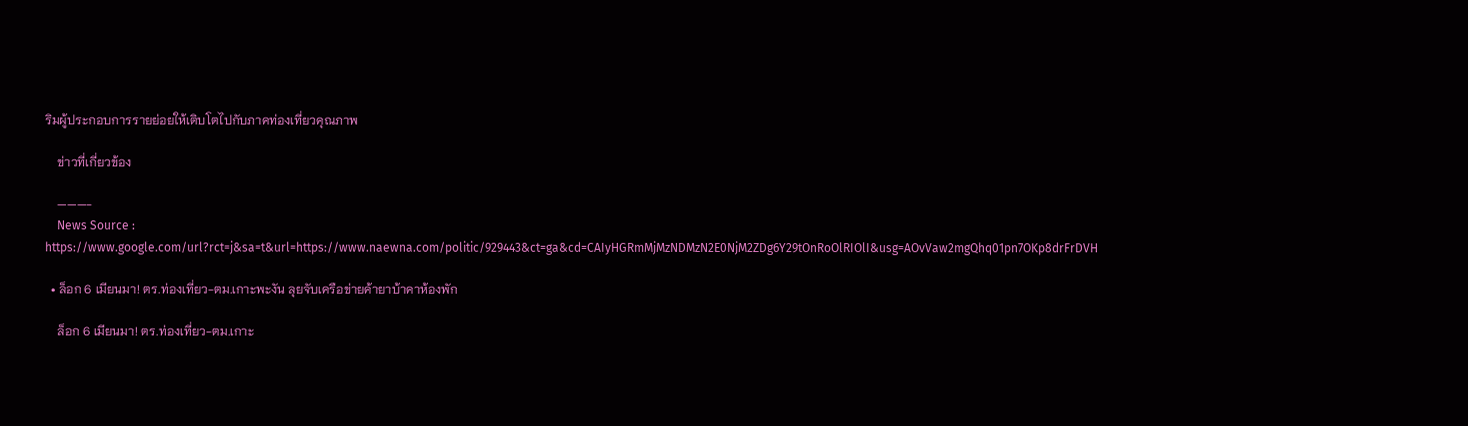ริมผู้ประกอบการรายย่อยให้เติบโตไปกับภาคท่องเที่ยวคุณภาพ

    ข่าวที่เกี่ยวข้อง

    ———-
    News Source : https://www.google.com/url?rct=j&sa=t&url=https://www.naewna.com/politic/929443&ct=ga&cd=CAIyHGRmMjMzNDMzN2E0NjM2ZDg6Y29tOnRoOlRIOlI&usg=AOvVaw2mgQhq01pn7OKp8drFrDVH

  • ล็อก 6 เมียนมา! ตร.ท่องเที่ยว-ตม.เกาะพะงัน ลุยจับเครือข่ายค้ายาบ้าคาห้องพัก

    ล็อก 6 เมียนมา! ตร.ท่องเที่ยว-ตม.เกาะ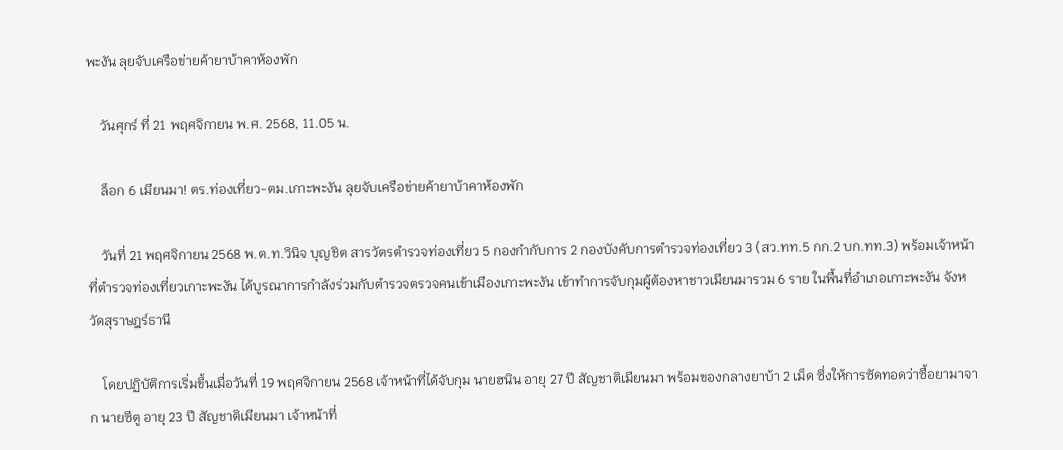พะงัน ลุยจับเครือข่ายค้ายาบ้าคาห้องพัก

    วันศุกร์ ที่ 21 พฤศจิกายน พ.ศ. 2568, 11.05 น.

    ล็อก 6 เมียนมา! ตร.ท่องเที่ยว-ตม.เกาะพะงัน ลุยจับเครือข่ายค้ายาบ้าคาห้องพัก

    วันที่ 21 พฤศจิกายน 2568 พ.ต.ท.วินิจ บุญชิต สารวัตรตำรวจท่องเที่ยว 5 กองกำกับการ 2 กองบังคับการตำรวจท่องเที่ยว 3 (สว.ทท.5 กก.2 บก.ทท.3) พร้อมเจ้าหน้าที่ตำรวจท่องเที่ยวเกาะพะงัน ได้บูรณาการกำลังร่วมกับตำรวจตรวจคนเข้าเมืองเกาะพะงัน เข้าทำการจับกุมผู้ต้องหาชาวเมียนมารวม 6 ราย ในพื้นที่อำเภอเกาะพะงัน จังหวัดสุราษฎร์ธานี

    โดยปฏิบัติการเริ่มขึ้นเมื่อวันที่ 19 พฤศจิกายน 2568 เจ้าหน้าที่ได้จับกุม นายฮนิน อายุ 27 ปี สัญชาติเมียนมา พร้อมของกลางยาบ้า 2 เม็ด ซึ่งให้การซัดทอดว่าซื้อยามาจาก นายซีตู อายุ 23 ปี สัญชาติเมียนมา เจ้าหน้าที่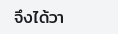จึงได้วา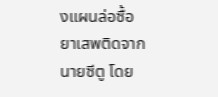งแผนล่อซื้อยาเสพติดจากนายซีตู โดย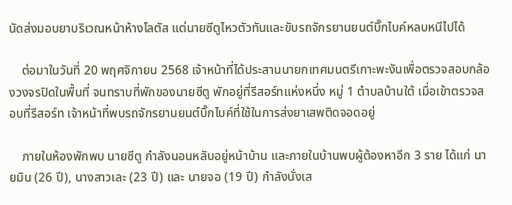นัดส่งมอบยาบริเวณหน้าห้างโลตัส แต่นายซีตูไหวตัวทันและขับรถจักรยานยนต์บิ๊กไบค์หลบหนีไปได้

    ต่อมาในวันที่ 20 พฤศจิกายน 2568 เจ้าหน้าที่ได้ประสานนายกเทศมนตรีเกาะพะงันเพื่อตรวจสอบกล้องวงจรปิดในพื้นที่ จนทราบที่พักของนายซีตู พักอยู่ที่รีสอร์ทแห่งหนึ่ง หมู่ 1 ตำบลบ้านใต้ เมื่อเข้าตรวจสอบที่รีสอร์ท เจ้าหน้าที่พบรถจักรยานยนต์บิ๊กไบค์ที่ใช้ในการส่งยาเสพติดจอดอยู่

    ภายในห้องพักพบ นายซีตู กำลังนอนหลับอยู่หน้าบ้าน และภายในบ้านพบผู้ต้องหาอีก 3 ราย ได้แก่ นายมิน (26 ปี), นางสาวเละ (23 ปี) และ นายจอ (19 ปี) กำลังนั่งเส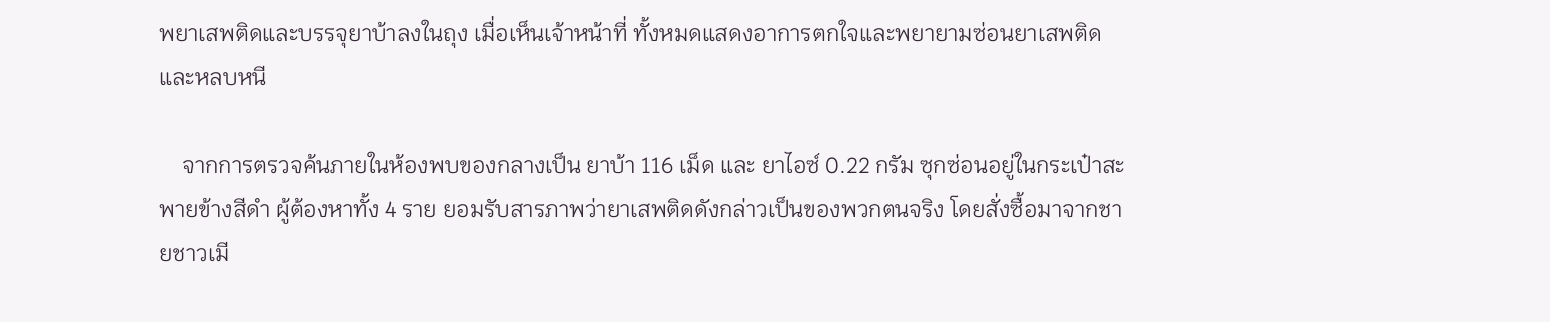พยาเสพติดและบรรจุยาบ้าลงในถุง เมื่อเห็นเจ้าหน้าที่ ทั้งหมดแสดงอาการตกใจและพยายามซ่อนยาเสพติดและหลบหนี

    จากการตรวจค้นภายในห้องพบของกลางเป็น ยาบ้า 116 เม็ด และ ยาไอซ์ 0.22 กรัม ซุกซ่อนอยู่ในกระเป๋าสะพายข้างสีดำ ผู้ต้องหาทั้ง 4 ราย ยอมรับสารภาพว่ายาเสพติดดังกล่าวเป็นของพวกตนจริง โดยสั่งซื้อมาจากชายชาวเมี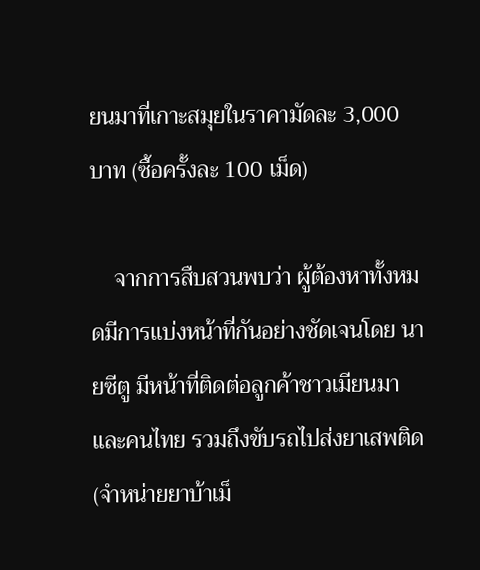ยนมาที่เกาะสมุยในราคามัดละ 3,000 บาท (ซื้อครั้งละ 100 เม็ด)

    จากการสืบสวนพบว่า ผู้ต้องหาทั้งหมดมีการแบ่งหน้าที่กันอย่างชัดเจนโดย นายซีตู มีหน้าที่ติดต่อลูกค้าชาวเมียนมาและคนไทย รวมถึงขับรถไปส่งยาเสพติด (จำหน่ายยาบ้าเม็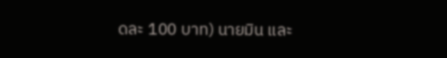ดละ 100 บาท) นายมิน และ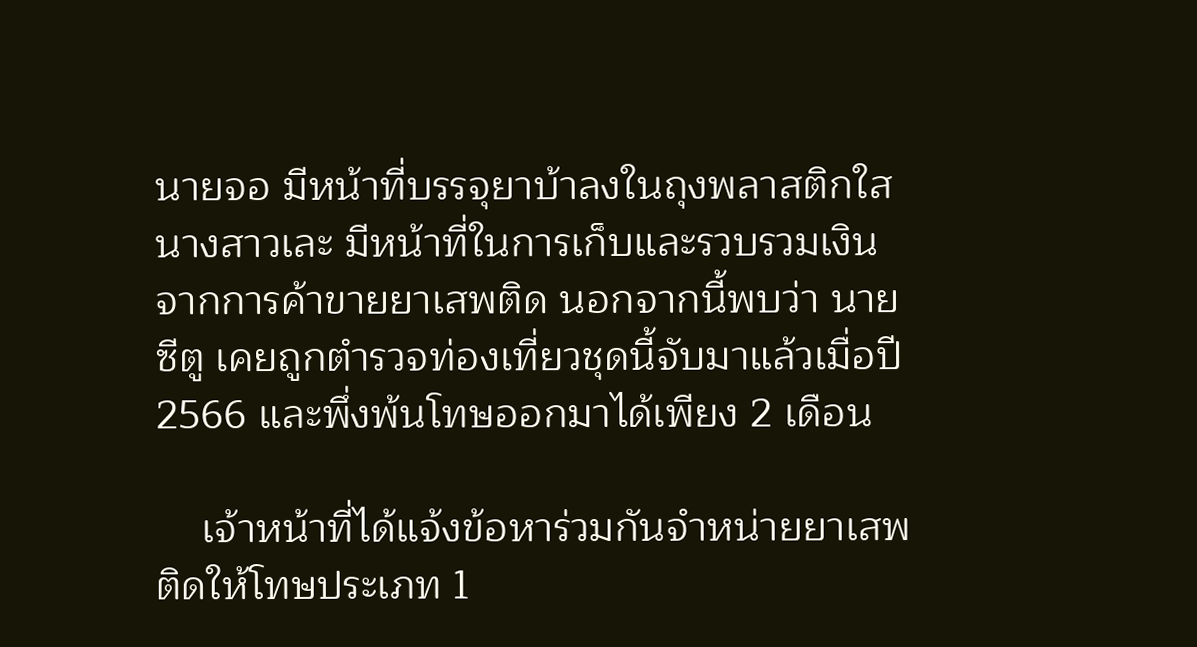นายจอ มีหน้าที่บรรจุยาบ้าลงในถุงพลาสติกใส นางสาวเละ มีหน้าที่ในการเก็บและรวบรวมเงินจากการค้าขายยาเสพติด นอกจากนี้พบว่า นายซีตู เคยถูกตำรวจท่องเที่ยวชุดนี้จับมาแล้วเมื่อปี 2566 และพึ่งพ้นโทษออกมาได้เพียง 2 เดือน

    เจ้าหน้าที่ได้แจ้งข้อหาร่วมกันจำหน่ายยาเสพติดให้โทษประเภท 1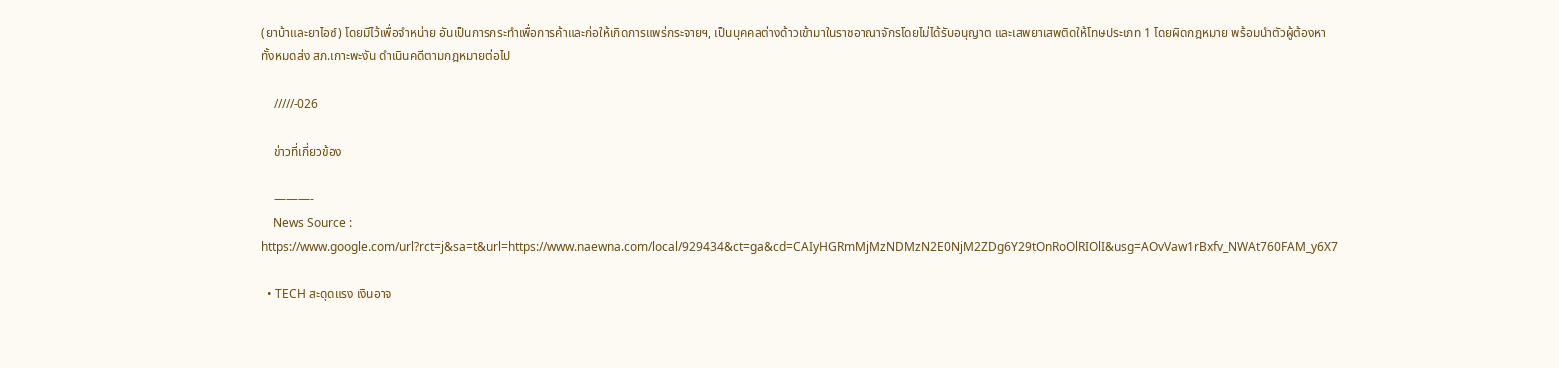(ยาบ้าและยาไอซ์) โดยมีไว้เพื่อจำหน่าย อันเป็นการกระทำเพื่อการค้าและก่อให้เกิดการแพร่กระจายฯ, เป็นบุคคลต่างด้าวเข้ามาในราชอาณาจักรโดยไม่ได้รับอนุญาต และเสพยาเสพติดให้โทษประเภท 1 โดยผิดกฎหมาย พร้อมนำตัวผู้ต้องหาทั้งหมดส่ง สภ.เกาะพะงัน ดำเนินคดีตามกฎหมายต่อไป

    /////-026

    ข่าวที่เกี่ยวข้อง

    ———-
    News Source : https://www.google.com/url?rct=j&sa=t&url=https://www.naewna.com/local/929434&ct=ga&cd=CAIyHGRmMjMzNDMzN2E0NjM2ZDg6Y29tOnRoOlRIOlI&usg=AOvVaw1rBxfv_NWAt760FAM_y6X7

  • TECH สะดุดแรง เงินอาจ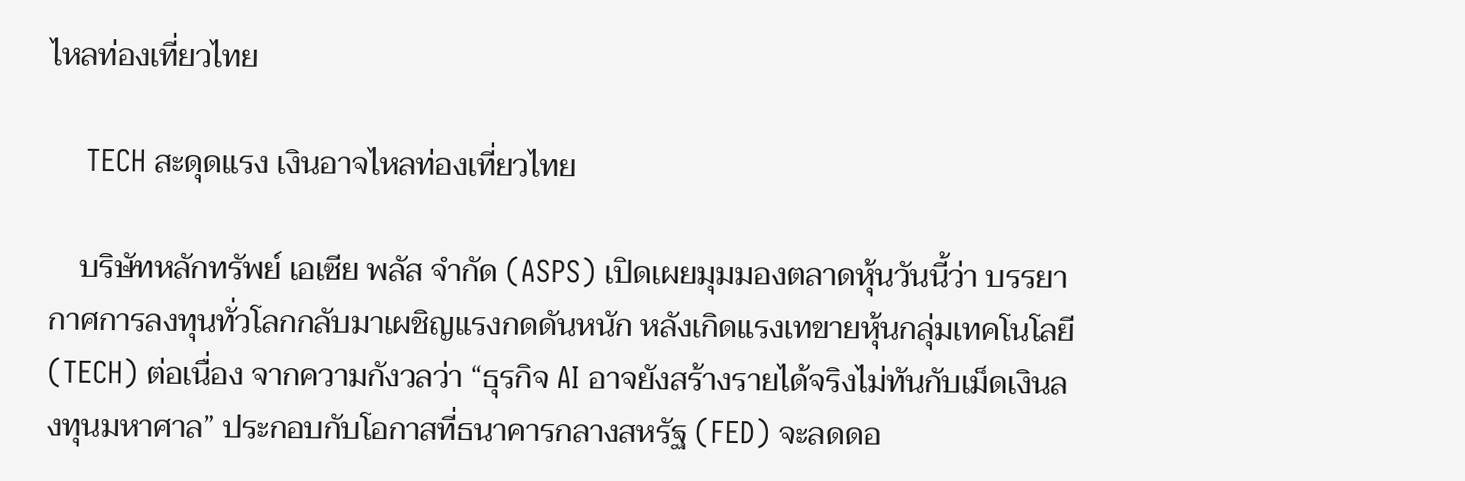ไหลท่องเที่ยวไทย

    TECH สะดุดแรง เงินอาจไหลท่องเที่ยวไทย

    บริษัทหลักทรัพย์ เอเซีย พลัส จำกัด (ASPS) เปิดเผยมุมมองตลาดหุ้นวันนี้ว่า บรรยากาศการลงทุนทั่วโลกกลับมาเผชิญแรงกดดันหนัก หลังเกิดแรงเทขายหุ้นกลุ่มเทคโนโลยี (TECH) ต่อเนื่อง จากความกังวลว่า “ธุรกิจ AI อาจยังสร้างรายได้จริงไม่ทันกับเม็ดเงินลงทุนมหาศาล” ประกอบกับโอกาสที่ธนาคารกลางสหรัฐ (FED) จะลดดอ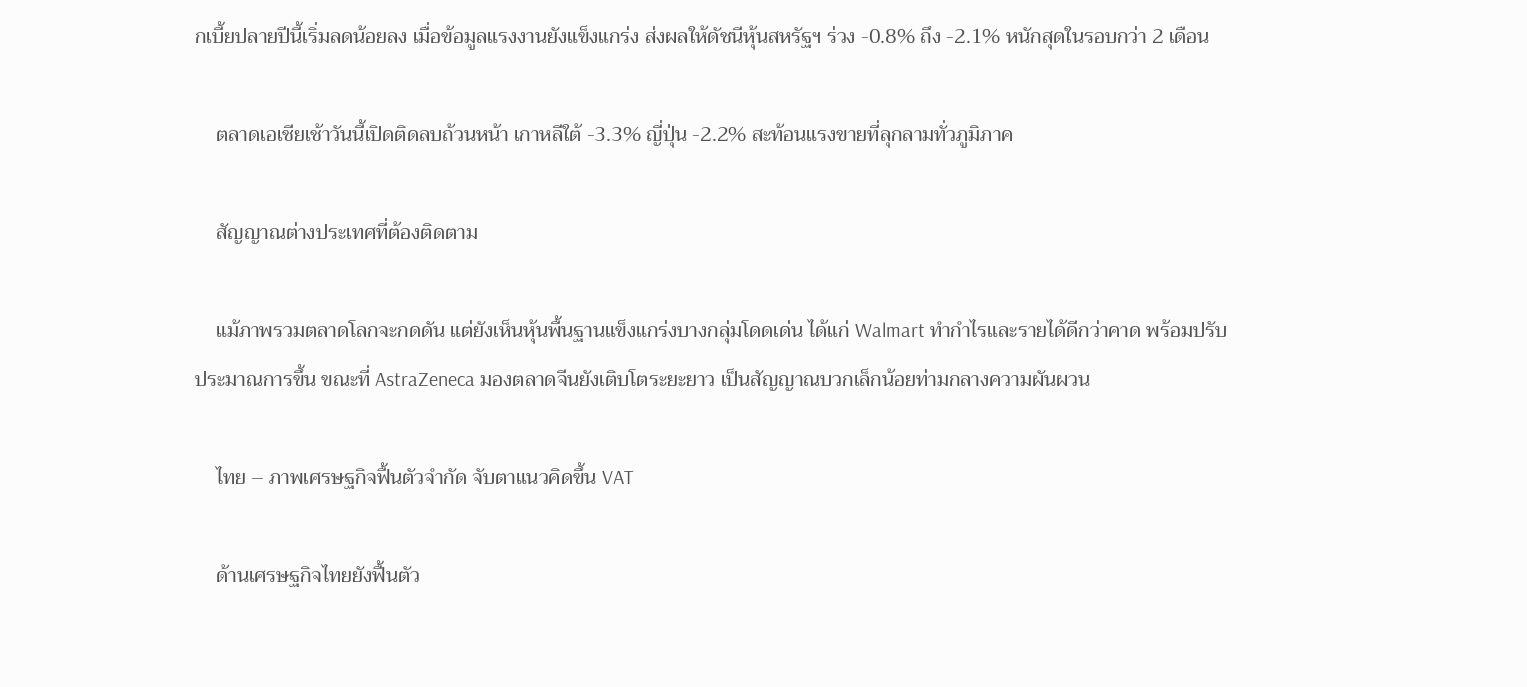กเบี้ยปลายปีนี้เริ่มลดน้อยลง เมื่อข้อมูลแรงงานยังแข็งแกร่ง ส่งผลให้ดัชนีหุ้นสหรัฐฯ ร่วง -0.8% ถึง -2.1% หนักสุดในรอบกว่า 2 เดือน

    ตลาดเอเชียเช้าวันนี้เปิดติดลบถ้วนหน้า เกาหลีใต้ -3.3% ญี่ปุ่น -2.2% สะท้อนแรงขายที่ลุกลามทั่วภูมิภาค

    สัญญาณต่างประเทศที่ต้องติดตาม

    แม้ภาพรวมตลาดโลกจะกดดัน แต่ยังเห็นหุ้นพื้นฐานแข็งแกร่งบางกลุ่มโดดเด่น ได้แก่ Walmart ทำกำไรและรายได้ดีกว่าคาด พร้อมปรับประมาณการขึ้น ขณะที่ AstraZeneca มองตลาดจีนยังเติบโตระยะยาว เป็นสัญญาณบวกเล็กน้อยท่ามกลางความผันผวน

    ไทย – ภาพเศรษฐกิจฟื้นตัวจำกัด จับตาแนวคิดขึ้น VAT

    ด้านเศรษฐกิจไทยยังฟื้นตัว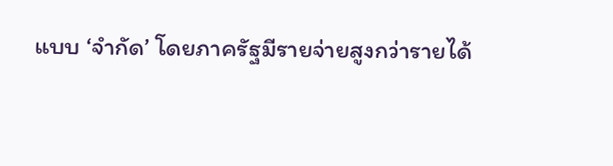แบบ ‘จำกัด’ โดยภาครัฐมีรายจ่ายสูงกว่ารายได้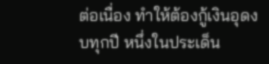ต่อเนื่อง ทำให้ต้องกู้เงินอุดงบทุกปี หนึ่งในประเด็น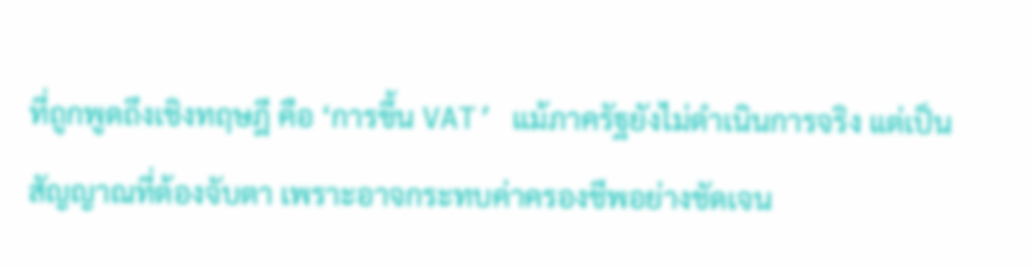ที่ถูกพูดถึงเชิงทฤษฎี คือ ‘การขึ้น VAT’ แม้ภาครัฐยังไม่ดำเนินการจริง แต่เป็นสัญญาณที่ต้องจับตา เพราะอาจกระทบค่าครองชีพอย่างชัดเจน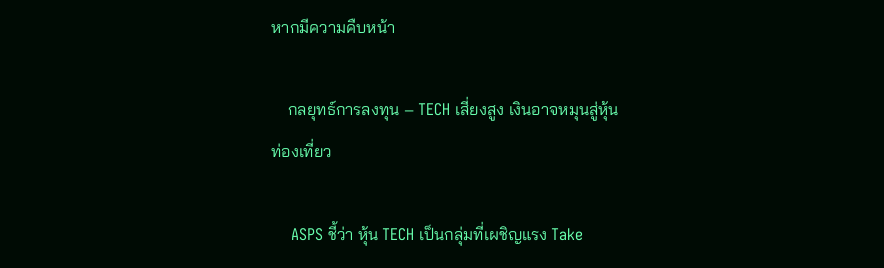หากมีความคืบหน้า

    กลยุทธ์การลงทุน – TECH เสี่ยงสูง เงินอาจหมุนสู่หุ้นท่องเที่ยว

    ASPS ชี้ว่า หุ้น TECH เป็นกลุ่มที่เผชิญแรง Take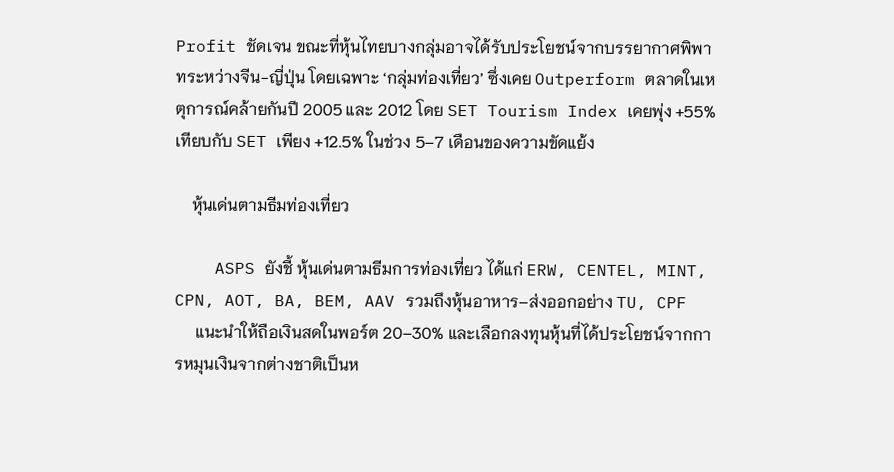Profit ชัดเจน ขณะที่หุ้นไทยบางกลุ่มอาจได้รับประโยชน์จากบรรยากาศพิพาทระหว่างจีน-ญี่ปุ่น โดยเฉพาะ ‘กลุ่มท่องเที่ยว’ ซึ่งเคย Outperform ตลาดในเหตุการณ์คล้ายกันปี 2005 และ 2012 โดย SET Tourism Index เคยพุ่ง +55% เทียบกับ SET เพียง +12.5% ในช่วง 5–7 เดือนของความขัดแย้ง

    หุ้นเด่นตามธีมท่องเที่ยว

    ASPS ยังชี้ หุ้นเด่นตามธีมการท่องเที่ยว ได้แก่ ERW, CENTEL, MINT, CPN, AOT, BA, BEM, AAV รวมถึงหุ้นอาหาร–ส่งออกอย่าง TU, CPF
     แนะนำให้ถือเงินสดในพอร์ต 20–30% และเลือกลงทุนหุ้นที่ได้ประโยชน์จากการหมุนเงินจากต่างชาติเป็นห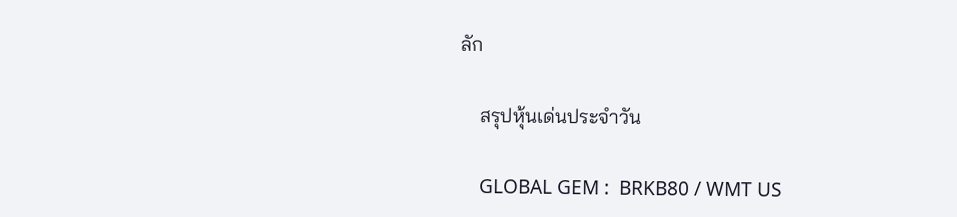ลัก

    สรุปหุ้นเด่นประจำวัน

    GLOBAL GEM :  BRKB80 / WMT US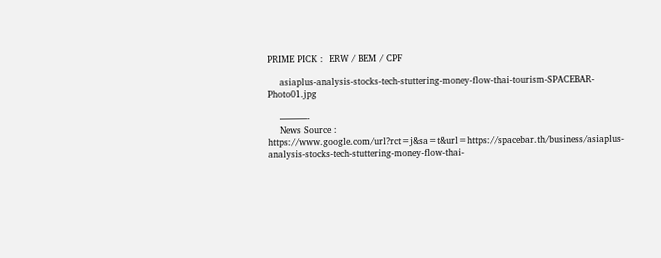PRIME PICK :  ERW / BEM / CPF

    asiaplus-analysis-stocks-tech-stuttering-money-flow-thai-tourism-SPACEBAR-Photo01.jpg

    ———-
    News Source : https://www.google.com/url?rct=j&sa=t&url=https://spacebar.th/business/asiaplus-analysis-stocks-tech-stuttering-money-flow-thai-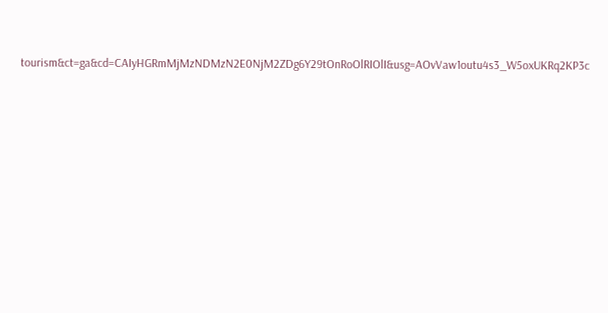tourism&ct=ga&cd=CAIyHGRmMjMzNDMzN2E0NjM2ZDg6Y29tOnRoOlRIOlI&usg=AOvVaw1outu4s3_W5oxUKRq2KP3c